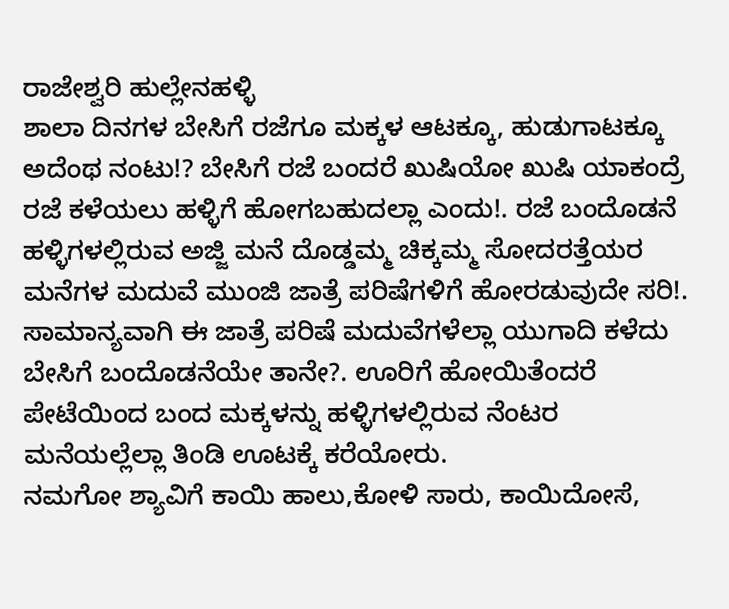ರಾಜೇಶ್ವರಿ ಹುಲ್ಲೇನಹಳ್ಳಿ
ಶಾಲಾ ದಿನಗಳ ಬೇಸಿಗೆ ರಜೆಗೂ ಮಕ್ಕಳ ಆಟಕ್ಕೂ, ಹುಡುಗಾಟಕ್ಕೂ ಅದೆಂಥ ನಂಟು!? ಬೇಸಿಗೆ ರಜೆ ಬಂದರೆ ಖುಷಿಯೋ ಖುಷಿ ಯಾಕಂದ್ರೆ ರಜೆ ಕಳೆಯಲು ಹಳ್ಳಿಗೆ ಹೋಗಬಹುದಲ್ಲಾ ಎಂದು!. ರಜೆ ಬಂದೊಡನೆ ಹಳ್ಳಿಗಳಲ್ಲಿರುವ ಅಜ್ಜಿ ಮನೆ ದೊಡ್ಡಮ್ಮ ಚಿಕ್ಕಮ್ಮ ಸೋದರತ್ತೆಯರ ಮನೆಗಳ ಮದುವೆ ಮುಂಜಿ ಜಾತ್ರೆ ಪರಿಷೆಗಳಿಗೆ ಹೋರಡುವುದೇ ಸರಿ!. ಸಾಮಾನ್ಯವಾಗಿ ಈ ಜಾತ್ರೆ ಪರಿಷೆ ಮದುವೆಗಳೆಲ್ಲಾ ಯುಗಾದಿ ಕಳೆದು ಬೇಸಿಗೆ ಬಂದೊಡನೆಯೇ ತಾನೇ?. ಊರಿಗೆ ಹೋಯಿತೆಂದರೆ ಪೇಟೆಯಿಂದ ಬಂದ ಮಕ್ಕಳನ್ನು ಹಳ್ಳಿಗಳಲ್ಲಿರುವ ನೆಂಟರ ಮನೆಯಲ್ಲೆಲ್ಲಾ ತಿಂಡಿ ಊಟಕ್ಕೆ ಕರೆಯೋರು.
ನಮಗೋ ಶ್ಯಾವಿಗೆ ಕಾಯಿ ಹಾಲು,ಕೋಳಿ ಸಾರು, ಕಾಯಿದೋಸೆ,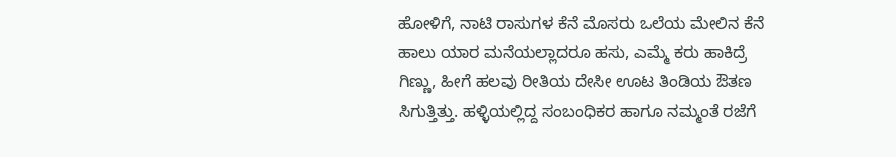ಹೋಳಿಗೆ, ನಾಟಿ ರಾಸುಗಳ ಕೆನೆ ಮೊಸರು ಒಲೆಯ ಮೇಲಿನ ಕೆನೆ ಹಾಲು ಯಾರ ಮನೆಯಲ್ಲಾದರೂ ಹಸು, ಎಮ್ಮೆ ಕರು ಹಾಕಿದ್ರೆ ಗಿಣ್ಣು, ಹೀಗೆ ಹಲವು ರೀತಿಯ ದೇಸೀ ಊಟ ತಿಂಡಿಯ ಔತಣ ಸಿಗುತ್ತಿತ್ತು. ಹಳ್ಳಿಯಲ್ಲಿದ್ದ ಸಂಬಂಧಿಕರ ಹಾಗೂ ನಮ್ಮಂತೆ ರಜೆಗೆ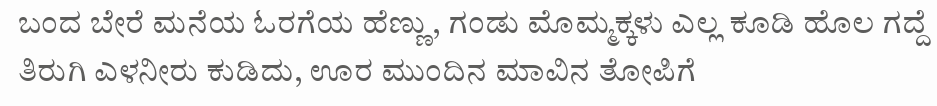ಬಂದ ಬೇರೆ ಮನೆಯ ಓರಗೆಯ ಹೆಣ್ಣು, ಗಂಡು ಮೊಮ್ಮಕ್ಕಳು ಎಲ್ಲ ಕೂಡಿ ಹೊಲ ಗದ್ದೆ ತಿರುಗಿ ಎಳನೀರು ಕುಡಿದು, ಊರ ಮುಂದಿನ ಮಾವಿನ ತೋಪಿಗೆ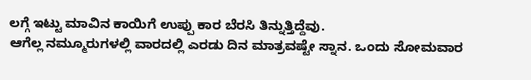ಲಗ್ಗೆ ಇಟ್ಟು ಮಾವಿನ ಕಾಯಿಗೆ ಉಪ್ಪು ಕಾರ ಬೆರಸಿ ತಿನ್ನುತ್ತಿದ್ದೆವು.
ಆಗೆಲ್ಲ ನಮ್ಮೂರುಗಳಲ್ಲಿ ವಾರದಲ್ಲಿ ಎರಡು ದಿನ ಮಾತ್ರವಷ್ಟೇ ಸ್ನಾನ. ಒಂದು ಸೋಮವಾರ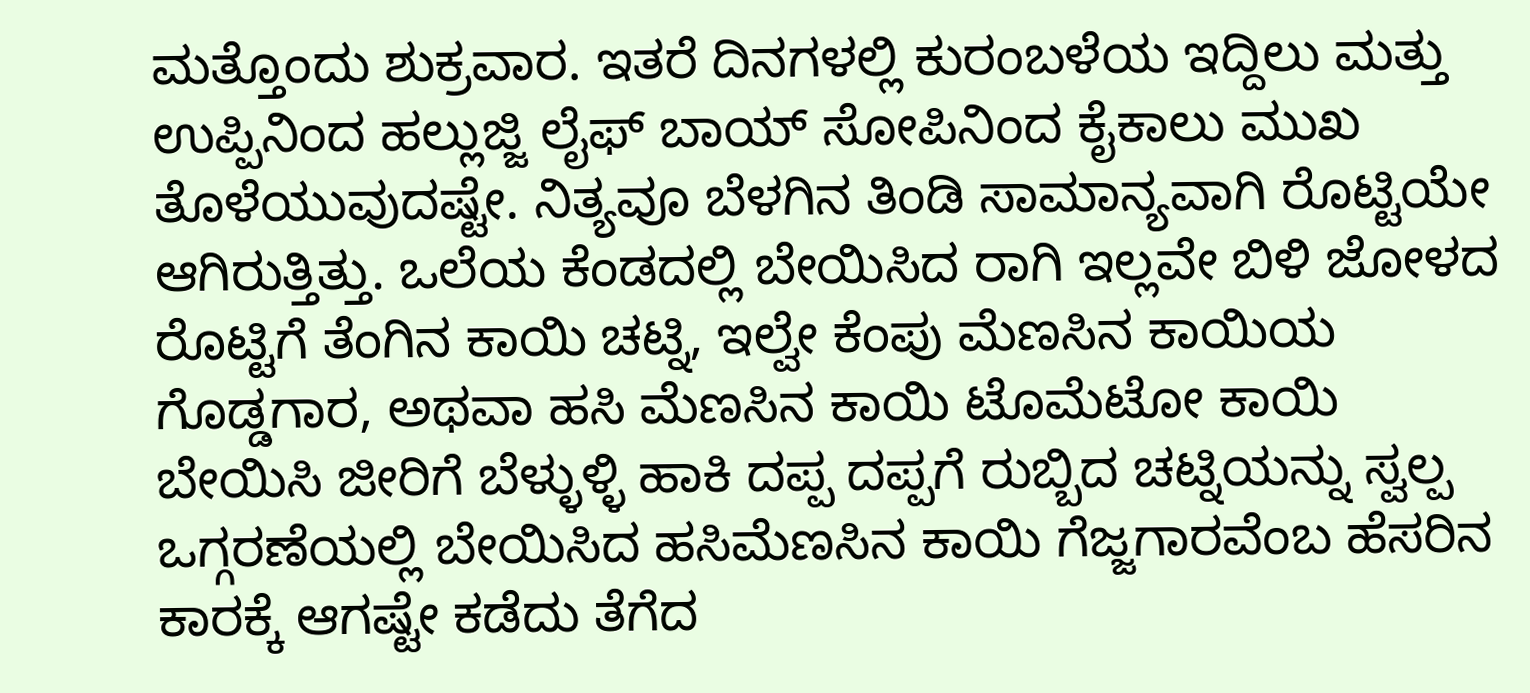ಮತ್ತೊಂದು ಶುಕ್ರವಾರ. ಇತರೆ ದಿನಗಳಲ್ಲಿ ಕುರಂಬಳೆಯ ಇದ್ದಿಲು ಮತ್ತು ಉಪ್ಪಿನಿಂದ ಹಲ್ಲುಜ್ಜಿ ಲೈಫ್ ಬಾಯ್ ಸೋಪಿನಿಂದ ಕೈಕಾಲು ಮುಖ ತೊಳೆಯುವುದಷ್ಟೇ. ನಿತ್ಯವೂ ಬೆಳಗಿನ ತಿಂಡಿ ಸಾಮಾನ್ಯವಾಗಿ ರೊಟ್ಟಿಯೇ ಆಗಿರುತ್ತಿತ್ತು. ಒಲೆಯ ಕೆಂಡದಲ್ಲಿ ಬೇಯಿಸಿದ ರಾಗಿ ಇಲ್ಲವೇ ಬಿಳಿ ಜೋಳದ ರೊಟ್ಟಿಗೆ ತೆಂಗಿನ ಕಾಯಿ ಚಟ್ನಿ, ಇಲ್ವೇ ಕೆಂಪು ಮೆಣಸಿನ ಕಾಯಿಯ ಗೊಡ್ಡಗಾರ, ಅಥವಾ ಹಸಿ ಮೆಣಸಿನ ಕಾಯಿ ಟೊಮೆಟೋ ಕಾಯಿ ಬೇಯಿಸಿ ಜೀರಿಗೆ ಬೆಳ್ಳುಳ್ಳಿ ಹಾಕಿ ದಪ್ಪ ದಪ್ಪಗೆ ರುಬ್ಬಿದ ಚಟ್ನಿಯನ್ನು ಸ್ವಲ್ಪ ಒಗ್ಗರಣೆಯಲ್ಲಿ ಬೇಯಿಸಿದ ಹಸಿಮೆಣಸಿನ ಕಾಯಿ ಗೆಜ್ಜಗಾರವೆಂಬ ಹೆಸರಿನ ಕಾರಕ್ಕೆ ಆಗಷ್ಟೇ ಕಡೆದು ತೆಗೆದ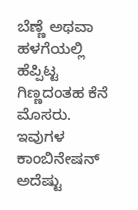ಬೆಣ್ಣೆ ಅಥವಾ ಹಳಗೆಯಲ್ಲಿ ಹೆಪ್ಪಿಟ್ಟ ಗಿಣ್ಣದಂತಹ ಕೆನೆ ಮೊಸರು. ಇವುಗಳ ಕಾಂಬಿನೇಷನ್ ಅದೆಷ್ಟು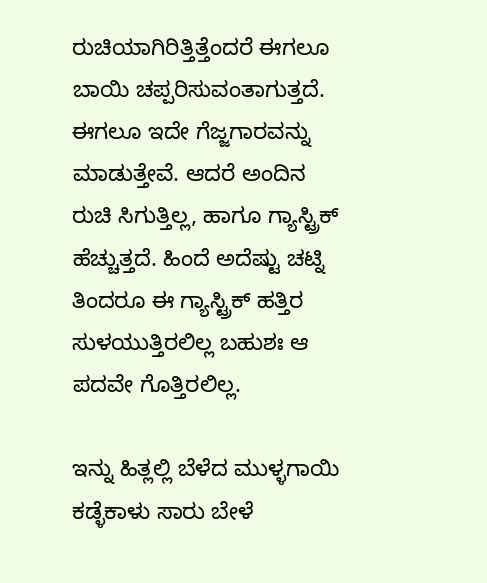ರುಚಿಯಾಗಿರಿತ್ತಿತ್ತೆಂದರೆ ಈಗಲೂ ಬಾಯಿ ಚಪ್ಪರಿಸುವಂತಾಗುತ್ತದೆ. ಈಗಲೂ ಇದೇ ಗೆಜ್ಜಗಾರವನ್ನು ಮಾಡುತ್ತೇವೆ. ಆದರೆ ಅಂದಿನ ರುಚಿ ಸಿಗುತ್ತಿಲ್ಲ, ಹಾಗೂ ಗ್ಯಾಸ್ಟ್ರಿಕ್ ಹೆಚ್ಚುತ್ತದೆ. ಹಿಂದೆ ಅದೆಷ್ಟು ಚಟ್ನಿ ತಿಂದರೂ ಈ ಗ್ಯಾಸ್ಟ್ರಿಕ್ ಹತ್ತಿರ ಸುಳಯುತ್ತಿರಲಿಲ್ಲ ಬಹುಶಃ ಆ ಪದವೇ ಗೊತ್ತಿರಲಿಲ್ಲ.

ಇನ್ನು ಹಿತ್ಲಲ್ಲಿ ಬೆಳೆದ ಮುಳ್ಳಗಾಯಿ ಕಡ್ಳೆಕಾಳು ಸಾರು ಬೇಳೆ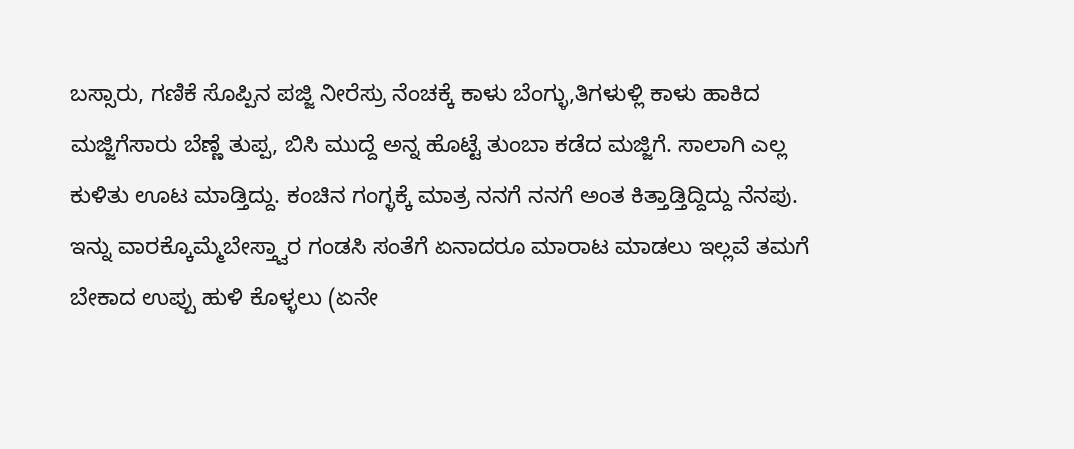ಬಸ್ಸಾರು, ಗಣಿಕೆ ಸೊಪ್ಪಿನ ಪಜ್ಜಿ ನೀರೆಸ್ರು ನೆಂಚಕ್ಕೆ ಕಾಳು ಬೆಂಗ್ಳು,ತಿಗಳುಳ್ಲಿ ಕಾಳು ಹಾಕಿದ ಮಜ್ಜಿಗೆಸಾರು ಬೆಣ್ಣೆ ತುಪ್ಪ, ಬಿಸಿ ಮುದ್ದೆ ಅನ್ನ ಹೊಟ್ಟೆ ತುಂಬಾ ಕಡೆದ ಮಜ್ಜಿಗೆ. ಸಾಲಾಗಿ ಎಲ್ಲ ಕುಳಿತು ಊಟ ಮಾಡ್ತಿದ್ದು. ಕಂಚಿನ ಗಂಗ್ಳಕ್ಕೆ ಮಾತ್ರ ನನಗೆ ನನಗೆ ಅಂತ ಕಿತ್ತಾಡ್ತಿದ್ದಿದ್ದು ನೆನಪು.
ಇನ್ನು ವಾರಕ್ಕೊಮ್ಮೆಬೇಸ್ತ್ವಾರ ಗಂಡಸಿ ಸಂತೆಗೆ ಏನಾದರೂ ಮಾರಾಟ ಮಾಡಲು ಇಲ್ಲವೆ ತಮಗೆ ಬೇಕಾದ ಉಪ್ಪು ಹುಳಿ ಕೊಳ್ಳಲು (ಏನೇ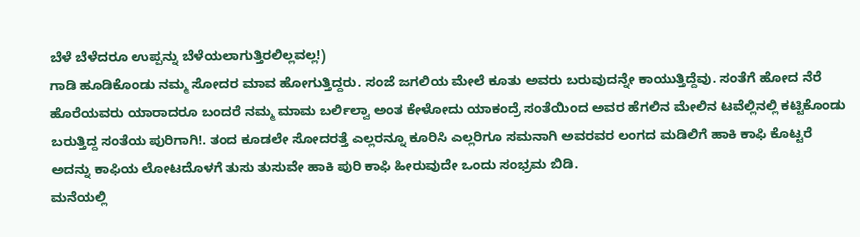ಬೆಳೆ ಬೆಳೆದರೂ ಉಪ್ಪನ್ನು ಬೆಳೆಯಲಾಗುತ್ತಿರಲಿಲ್ಲವಲ್ಲ!)
ಗಾಡಿ ಹೂಡಿಕೊಂಡು ನಮ್ಮ ಸೋದರ ಮಾವ ಹೋಗುತ್ತಿದ್ದರು. ಸಂಜೆ ಜಗಲಿಯ ಮೇಲೆ ಕೂತು ಅವರು ಬರುವುದನ್ನೇ ಕಾಯುತ್ತಿದ್ದೆವು. ಸಂತೆಗೆ ಹೋದ ನೆರೆ ಹೊರೆಯವರು ಯಾರಾದರೂ ಬಂದರೆ ನಮ್ಮ ಮಾಮ ಬರ್ಲಿಲ್ವಾ ಅಂತ ಕೇಳೋದು ಯಾಕಂದ್ರೆ ಸಂತೆಯಿಂದ ಅವರ ಹೆಗಲಿನ ಮೇಲಿನ ಟವೆಲ್ಲಿನಲ್ಲಿ ಕಟ್ಟಿಕೊಂಡು ಬರುತ್ತಿದ್ದ ಸಂತೆಯ ಪುರಿಗಾಗಿ!. ತಂದ ಕೂಡಲೇ ಸೋದರತ್ತೆ ಎಲ್ಲರನ್ನೂ ಕೂರಿಸಿ ಎಲ್ಲರಿಗೂ ಸಮನಾಗಿ ಅವರವರ ಲಂಗದ ಮಡಿಲಿಗೆ ಹಾಕಿ ಕಾಫಿ ಕೊಟ್ಟರೆ ಅದನ್ನು ಕಾಫಿಯ ಲೋಟದೊಳಗೆ ತುಸು ತುಸುವೇ ಹಾಕಿ ಪುರಿ ಕಾಫಿ ಹೀರುವುದೇ ಒಂದು ಸಂಭ್ರಮ ಬಿಡಿ.
ಮನೆಯಲ್ಲಿ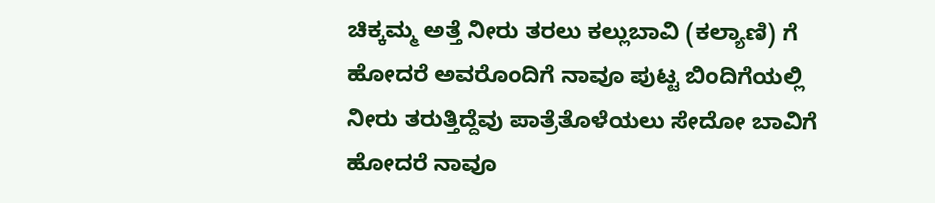ಚಿಕ್ಕಮ್ಮ ಅತ್ತೆ ನೀರು ತರಲು ಕಲ್ಲುಬಾವಿ (ಕಲ್ಯಾಣಿ) ಗೆ ಹೋದರೆ ಅವರೊಂದಿಗೆ ನಾವೂ ಪುಟ್ಟ ಬಿಂದಿಗೆಯಲ್ಲಿ ನೀರು ತರುತ್ತಿದ್ದೆವು ಪಾತ್ರೆತೊಳೆಯಲು ಸೇದೋ ಬಾವಿಗೆ ಹೋದರೆ ನಾವೂ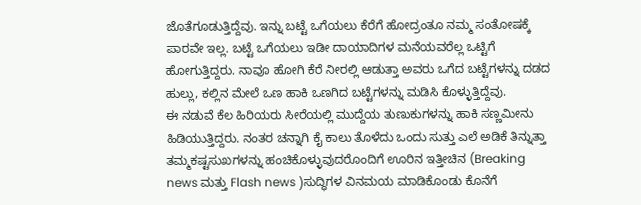ಜೊತೆಗೂಡುತ್ತಿದ್ದೆವು. ಇನ್ನು ಬಟ್ಟೆ ಒಗೆಯಲು ಕೆರೆಗೆ ಹೋದ್ರಂತೂ ನಮ್ಮ ಸಂತೋಷಕ್ಕೆ ಪಾರವೇ ಇಲ್ಲ. ಬಟ್ಟೆ ಒಗೆಯಲು ಇಡೀ ದಾಯಾದಿಗಳ ಮನೆಯವರೆಲ್ಲ ಒಟ್ಟಿಗೆ ಹೋಗುತ್ತಿದ್ದರು. ನಾವೂ ಹೋಗಿ ಕೆರೆ ನೀರಲ್ಲಿ ಆಡುತ್ತಾ ಅವರು ಒಗೆದ ಬಟ್ಟೆಗಳನ್ನು ದಡದ ಹುಲ್ಲು, ಕಲ್ಲಿನ ಮೇಲೆ ಒಣ ಹಾಕಿ ಒಣಗಿದ ಬಟ್ಟೆಗಳನ್ನು ಮಡಿಸಿ ಕೊಳ್ಳುತ್ತಿದ್ದೆವು.
ಈ ನಡುವೆ ಕೆಲ ಹಿರಿಯರು ಸೀರೆಯಲ್ಲಿ ಮುದ್ದೆಯ ತುಣುಕುಗಳನ್ನು ಹಾಕಿ ಸಣ್ಣಮೀನು ಹಿಡಿಯುತ್ತಿದ್ದರು. ನಂತರ ಚನ್ನಾಗಿ ಕೈ ಕಾಲು ತೊಳೆದು ಒಂದು ಸುತ್ತು ಎಲೆ ಅಡಿಕೆ ತಿನ್ನುತ್ತಾ ತಮ್ಮಕಷ್ಟಸುಖಗಳನ್ನು ಹಂಚಿಕೊಳ್ಳುವುದರೊಂದಿಗೆ ಊರಿನ ಇತ್ತೀಚಿನ (Breaking news ಮತ್ತು Flash news )ಸುದ್ಧಿಗಳ ವಿನಮಯ ಮಾಡಿಕೊಂಡು ಕೊನೆಗೆ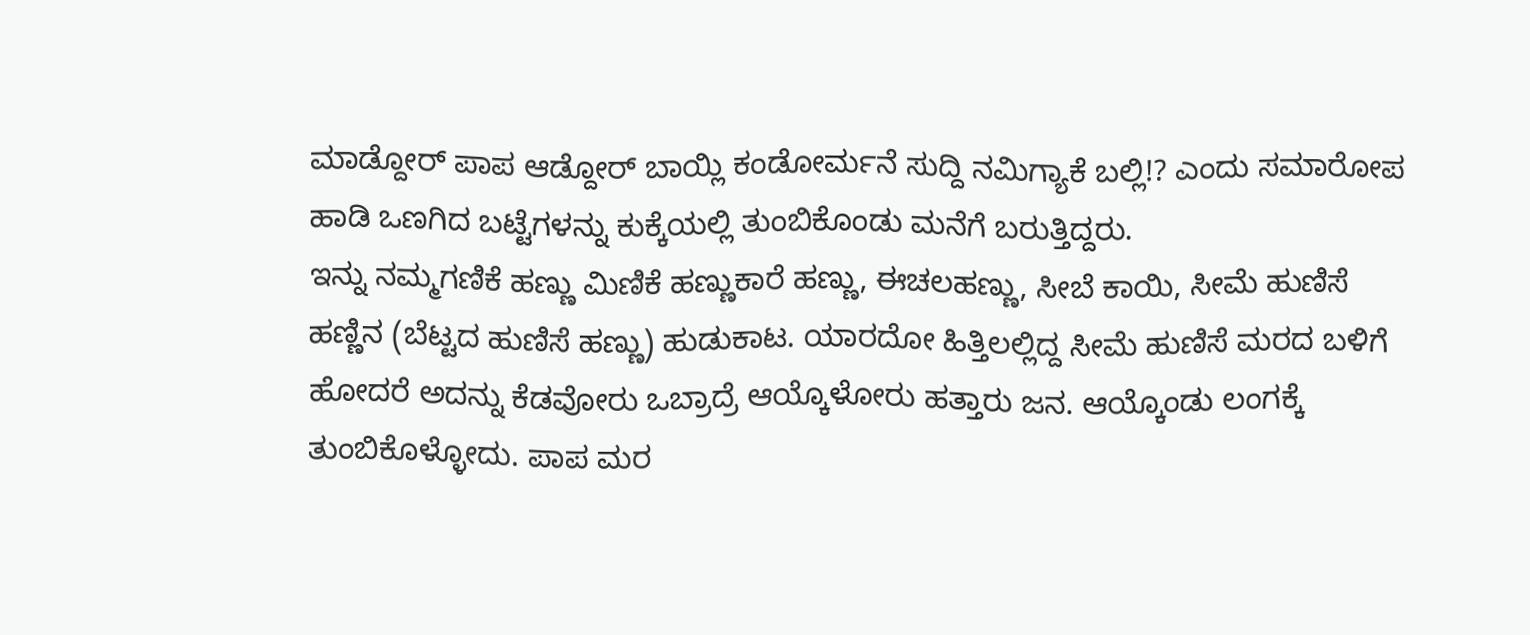ಮಾಡ್ದೋರ್ ಪಾಪ ಆಡ್ದೋರ್ ಬಾಯ್ಲಿ ಕಂಡೋರ್ಮನೆ ಸುದ್ದಿ ನಮಿಗ್ಯಾಕೆ ಬಲ್ಲಿ!? ಎಂದು ಸಮಾರೋಪ ಹಾಡಿ ಒಣಗಿದ ಬಟ್ಟೆಗಳನ್ನು ಕುಕ್ಕೆಯಲ್ಲಿ ತುಂಬಿಕೊಂಡು ಮನೆಗೆ ಬರುತ್ತಿದ್ದರು.
ಇನ್ನು ನಮ್ಮಗಣಿಕೆ ಹಣ್ಣು ಮಿಣಿಕೆ ಹಣ್ಣುಕಾರೆ ಹಣ್ಣು, ಈಚಲಹಣ್ಣು, ಸೀಬೆ ಕಾಯಿ, ಸೀಮೆ ಹುಣಿಸೆ ಹಣ್ಣಿನ (ಬೆಟ್ಟದ ಹುಣಿಸೆ ಹಣ್ಣು) ಹುಡುಕಾಟ. ಯಾರದೋ ಹಿತ್ತಿಲಲ್ಲಿದ್ದ ಸೀಮೆ ಹುಣಿಸೆ ಮರದ ಬಳಿಗೆ ಹೋದರೆ ಅದನ್ನು ಕೆಡವೋರು ಒಬ್ರಾದ್ರೆ ಆಯ್ಕೊಳೋರು ಹತ್ತಾರು ಜನ. ಆಯ್ಕೊಂಡು ಲಂಗಕ್ಕೆ ತುಂಬಿಕೊಳ್ಳೋದು. ಪಾಪ ಮರ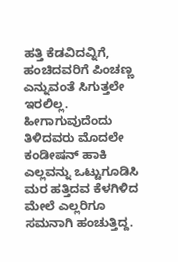ಹತ್ತಿ ಕೆಡವಿದವ್ನಿಗೆ, ಹಂಚಿದವರಿಗೆ ಪಿಂಚಣ್ಣ ಎನ್ನುವಂತೆ ಸಿಗುತ್ತಲೇ ಇರಲಿಲ್ಲ. ಹೀಗಾಗುವುದೆಂದು ತಿಳಿದವರು ಮೊದಲೇ ಕಂಡೀಷನ್ ಹಾಕಿ ಎಲ್ಲವನ್ನು ಒಟ್ಟುಗೂಡಿಸಿ ಮರ ಹತ್ತಿದವ ಕೆಳಗಿಳಿದ ಮೇಲೆ ಎಲ್ಲರಿಗೂ ಸಮನಾಗಿ ಹಂಚುತ್ತಿದ್ದ.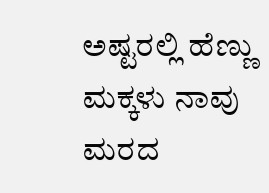ಅಷ್ಟರಲ್ಲಿ ಹೆಣ್ಣು ಮಕ್ಕಳು ನಾವು ಮರದ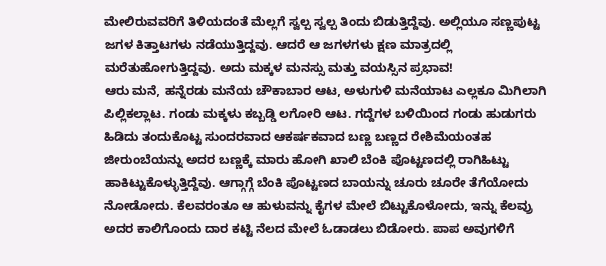ಮೇಲಿರುವವರಿಗೆ ತಿಳಿಯದಂತೆ ಮೆಲ್ಲಗೆ ಸ್ವಲ್ಪ ಸ್ವಲ್ಪ ತಿಂದು ಬಿಡುತ್ತಿದ್ದೆವು. ಅಲ್ಲಿಯೂ ಸಣ್ಣಪುಟ್ಟ ಜಗಳ ಕಿತ್ತಾಟಗಳು ನಡೆಯುತ್ತಿದ್ದವು. ಆದರೆ ಆ ಜಗಳಗಳು ಕ್ಷಣ ಮಾತ್ರದಲ್ಲಿ ಮರೆತುಹೋಗುತ್ತಿದ್ದವು. ಅದು ಮಕ್ಕಳ ಮನಸ್ಸು ಮತ್ತು ವಯಸ್ಸಿನ ಪ್ರಭಾವ!
ಆರು ಮನೆ, ಹನ್ನೆರಡು ಮನೆಯ ಚೌಕಾಬಾರ ಆಟ, ಅಳುಗುಳಿ ಮನೆಯಾಟ ಎಲ್ಲಕೂ ಮಿಗಿಲಾಗಿ ಪಿಲ್ಲಿಕಲ್ಲಾಟ. ಗಂಡು ಮಕ್ಕಳು ಕಬ್ಬಡ್ಡಿ ಲಗೋರಿ ಆಟ. ಗದ್ದೆಗಳ ಬಳಿಯಿಂದ ಗಂಡು ಹುಡುಗರು ಹಿಡಿದು ತಂದುಕೊಟ್ಟ ಸುಂದರವಾದ ಆಕರ್ಷಕವಾದ ಬಣ್ಣ ಬಣ್ಣದ ರೇಶಿಮೆಯಂತಹ ಜೀರುಂಬೆಯನ್ನು ಅದರ ಬಣ್ಣಕ್ಕೆ ಮಾರು ಹೋಗಿ ಖಾಲಿ ಬೆಂಕಿ ಪೊಟ್ಟಣದಲ್ಲಿ ರಾಗಿಹಿಟ್ಟು ಹಾಕಿಟ್ಟುಕೊಳ್ಳುತ್ತಿದ್ದೆವು. ಆಗ್ಗಾಗ್ಗೆ ಬೆಂಕಿ ಪೊಟ್ಟಣದ ಬಾಯನ್ನು ಚೂರು ಚೂರೇ ತೆಗೆಯೋದು ನೋಡೋದು. ಕೆಲವರಂತೂ ಆ ಹುಳುವನ್ನು ಕೈಗಳ ಮೇಲೆ ಬಿಟ್ಟುಕೊಳೋದು, ಇನ್ನು ಕೆಲವ್ರು ಅದರ ಕಾಲಿಗೊಂದು ದಾರ ಕಟ್ಟಿ ನೆಲದ ಮೇಲೆ ಓಡಾಡಲು ಬಿಡೋರು. ಪಾಪ ಅವುಗಳಿಗೆ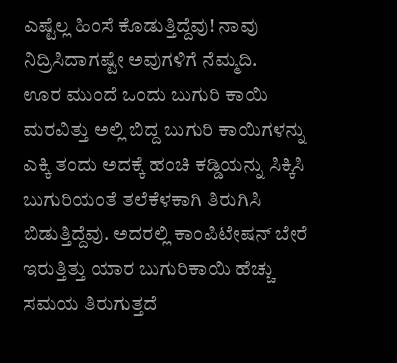ಎಷ್ಟೆಲ್ಲ ಹಿಂಸೆ ಕೊಡುತ್ತಿದ್ದೆವು! ನಾವು ನಿದ್ರಿಸಿದಾಗಷ್ಟೇ ಅವುಗಳಿಗೆ ನೆಮ್ಮದಿ.
ಊರ ಮುಂದೆ ಒಂದು ಬುಗುರಿ ಕಾಯಿ ಮರವಿತ್ತು ಅಲ್ಲಿ ಬಿದ್ದ ಬುಗುರಿ ಕಾಯಿಗಳನ್ನು ಎಕ್ಕಿ ತಂದು ಅದಕ್ಕೆ ಹಂಚಿ ಕಡ್ಡಿಯನ್ನು ಸಿಕ್ಕಿಸಿ ಬುಗುರಿಯಂತೆ ತಲೆಕೆಳಕಾಗಿ ತಿರುಗಿಸಿ ಬಿಡುತ್ತಿದ್ದೆವು. ಅದರಲ್ಲಿ ಕಾಂಪಿಟೇಷನ್ ಬೇರೆ ಇರುತ್ತಿತ್ತು ಯಾರ ಬುಗುರಿಕಾಯಿ ಹೆಚ್ಚು ಸಮಯ ತಿರುಗುತ್ತದೆ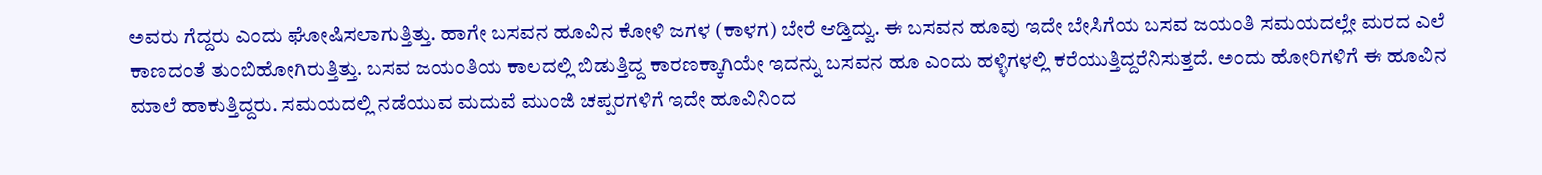ಅವರು ಗೆದ್ದರು ಎಂದು ಘೋಷಿಸಲಾಗುತ್ತಿತ್ತು. ಹಾಗೇ ಬಸವನ ಹೂವಿನ ಕೋಳಿ ಜಗಳ (ಕಾಳಗ) ಬೇರೆ ಆಡ್ತಿದ್ವು. ಈ ಬಸವನ ಹೂವು ಇದೇ ಬೇಸಿಗೆಯ ಬಸವ ಜಯಂತಿ ಸಮಯದಲ್ಲೇ ಮರದ ಎಲೆ ಕಾಣದಂತೆ ತುಂಬಿಹೋಗಿರುತ್ತಿತ್ತು. ಬಸವ ಜಯಂತಿಯ ಕಾಲದಲ್ಲಿ ಬಿಡುತ್ತಿದ್ದ ಕಾರಣಕ್ಕಾಗಿಯೇ ಇದನ್ನು ಬಸವನ ಹೂ ಎಂದು ಹಳ್ಳಿಗಳಲ್ಲಿ ಕರೆಯುತ್ತಿದ್ದರೆನಿಸುತ್ತದೆ. ಅಂದು ಹೋರಿಗಳಿಗೆ ಈ ಹೂವಿನ ಮಾಲೆ ಹಾಕುತ್ತಿದ್ದರು. ಸಮಯದಲ್ಲಿ ನಡೆಯುವ ಮದುವೆ ಮುಂಜಿ ಚಪ್ಪರಗಳಿಗೆ ಇದೇ ಹೂವಿನಿಂದ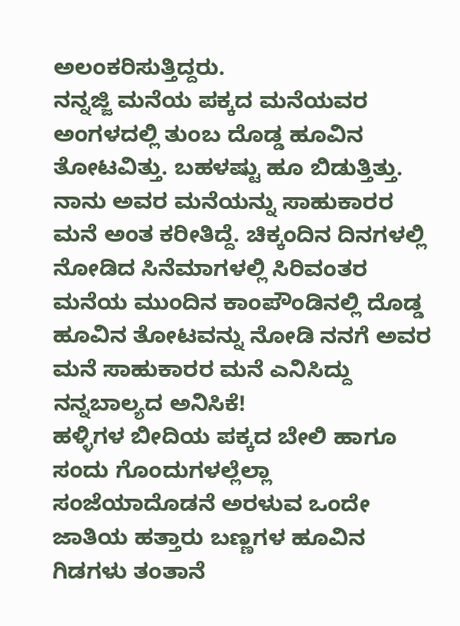ಅಲಂಕರಿಸುತ್ತಿದ್ದರು.
ನನ್ನಜ್ಜಿ ಮನೆಯ ಪಕ್ಕದ ಮನೆಯವರ ಅಂಗಳದಲ್ಲಿ ತುಂಬ ದೊಡ್ಡ ಹೂವಿನ ತೋಟವಿತ್ತು. ಬಹಳಷ್ಟು ಹೂ ಬಿಡುತ್ತಿತ್ತು. ನಾನು ಅವರ ಮನೆಯನ್ನು ಸಾಹುಕಾರರ ಮನೆ ಅಂತ ಕರೀತಿದ್ದೆ. ಚಿಕ್ಕಂದಿನ ದಿನಗಳಲ್ಲಿ ನೋಡಿದ ಸಿನೆಮಾಗಳಲ್ಲಿ ಸಿರಿವಂತರ ಮನೆಯ ಮುಂದಿನ ಕಾಂಪೌಂಡಿನಲ್ಲಿ ದೊಡ್ಡ ಹೂವಿನ ತೋಟವನ್ನು ನೋಡಿ ನನಗೆ ಅವರ ಮನೆ ಸಾಹುಕಾರರ ಮನೆ ಎನಿಸಿದ್ದು ನನ್ನಬಾಲ್ಯದ ಅನಿಸಿಕೆ!
ಹಳ್ಳಿಗಳ ಬೀದಿಯ ಪಕ್ಕದ ಬೇಲಿ ಹಾಗೂ ಸಂದು ಗೊಂದುಗಳಲ್ಲೆಲ್ಲಾ ಸಂಜೆಯಾದೊಡನೆ ಅರಳುವ ಒಂದೇ ಜಾತಿಯ ಹತ್ತಾರು ಬಣ್ಣಗಳ ಹೂವಿನ ಗಿಡಗಳು ತಂತಾನೆ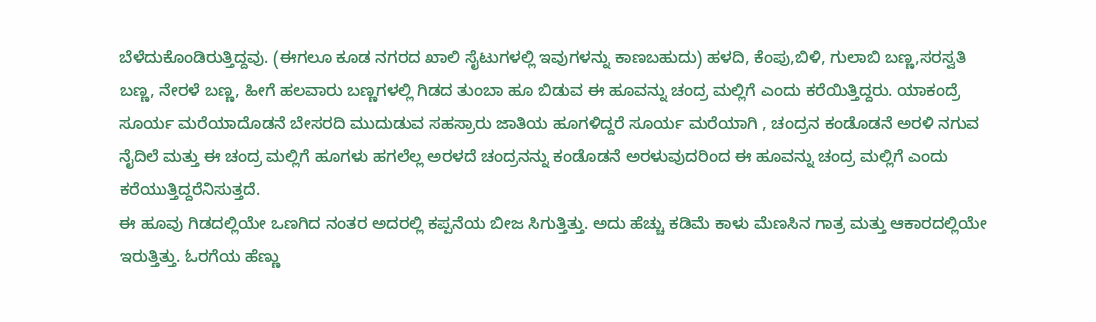ಬೆಳೆದುಕೊಂಡಿರುತ್ತಿದ್ದವು. (ಈಗಲೂ ಕೂಡ ನಗರದ ಖಾಲಿ ಸೈಟುಗಳಲ್ಲಿ ಇವುಗಳನ್ನು ಕಾಣಬಹುದು) ಹಳದಿ, ಕೆಂಪು,ಬಿಳಿ, ಗುಲಾಬಿ ಬಣ್ಣ,ಸರಸ್ವತಿ ಬಣ್ಣ, ನೇರಳೆ ಬಣ್ಣ, ಹೀಗೆ ಹಲವಾರು ಬಣ್ಣಗಳಲ್ಲಿ ಗಿಡದ ತುಂಬಾ ಹೂ ಬಿಡುವ ಈ ಹೂವನ್ನು ಚಂದ್ರ ಮಲ್ಲಿಗೆ ಎಂದು ಕರೆಯಿತ್ತಿದ್ದರು. ಯಾಕಂದ್ರೆ ಸೂರ್ಯ ಮರೆಯಾದೊಡನೆ ಬೇಸರದಿ ಮುದುಡುವ ಸಹಸ್ರಾರು ಜಾತಿಯ ಹೂಗಳಿದ್ದರೆ ಸೂರ್ಯ ಮರೆಯಾಗಿ , ಚಂದ್ರನ ಕಂಡೊಡನೆ ಅರಳಿ ನಗುವ ನೈದಿಲೆ ಮತ್ತು ಈ ಚಂದ್ರ ಮಲ್ಲಿಗೆ ಹೂಗಳು ಹಗಲೆಲ್ಲ ಅರಳದೆ ಚಂದ್ರನನ್ನು ಕಂಡೊಡನೆ ಅರಳುವುದರಿಂದ ಈ ಹೂವನ್ನು ಚಂದ್ರ ಮಲ್ಲಿಗೆ ಎಂದು ಕರೆಯುತ್ತಿದ್ದರೆನಿಸುತ್ತದೆ.
ಈ ಹೂವು ಗಿಡದಲ್ಲಿಯೇ ಒಣಗಿದ ನಂತರ ಅದರಲ್ಲಿ ಕಪ್ಪನೆಯ ಬೀಜ ಸಿಗುತ್ತಿತ್ತು. ಅದು ಹೆಚ್ಚು ಕಡಿಮೆ ಕಾಳು ಮೆಣಸಿನ ಗಾತ್ರ ಮತ್ತು ಆಕಾರದಲ್ಲಿಯೇ ಇರುತ್ತಿತ್ತು. ಓರಗೆಯ ಹೆಣ್ಣು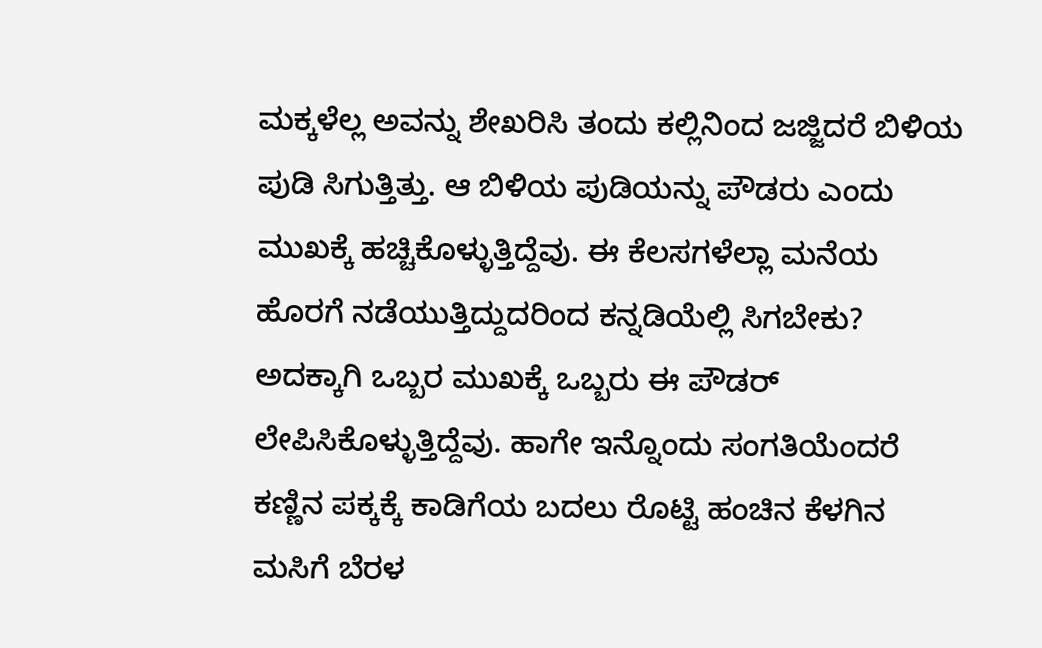ಮಕ್ಕಳೆಲ್ಲ ಅವನ್ನು ಶೇಖರಿಸಿ ತಂದು ಕಲ್ಲಿನಿಂದ ಜಜ್ಜಿದರೆ ಬಿಳಿಯ ಪುಡಿ ಸಿಗುತ್ತಿತ್ತು. ಆ ಬಿಳಿಯ ಪುಡಿಯನ್ನು ಪೌಡರು ಎಂದು ಮುಖಕ್ಕೆ ಹಚ್ಚಿಕೊಳ್ಳುತ್ತಿದ್ದೆವು. ಈ ಕೆಲಸಗಳೆಲ್ಲಾ ಮನೆಯ ಹೊರಗೆ ನಡೆಯುತ್ತಿದ್ದುದರಿಂದ ಕನ್ನಡಿಯೆಲ್ಲಿ ಸಿಗಬೇಕು? ಅದಕ್ಕಾಗಿ ಒಬ್ಬರ ಮುಖಕ್ಕೆ ಒಬ್ಬರು ಈ ಪೌಡರ್ ಲೇಪಿಸಿಕೊಳ್ಳುತ್ತಿದ್ದೆವು. ಹಾಗೇ ಇನ್ನೊಂದು ಸಂಗತಿಯೆಂದರೆ ಕಣ್ಣಿನ ಪಕ್ಕಕ್ಕೆ ಕಾಡಿಗೆಯ ಬದಲು ರೊಟ್ಟಿ ಹಂಚಿನ ಕೆಳಗಿನ ಮಸಿಗೆ ಬೆರಳ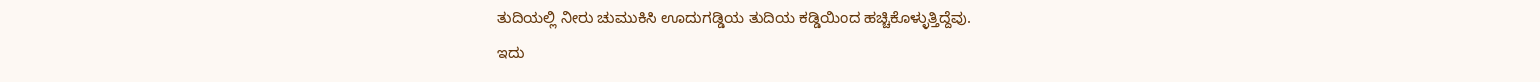ತುದಿಯಲ್ಲಿ ನೀರು ಚುಮುಕಿಸಿ ಊದುಗಡ್ಡಿಯ ತುದಿಯ ಕಡ್ಡಿಯಿಂದ ಹಚ್ಚಿಕೊಳ್ಳುತ್ತಿದ್ದೆವು.
ಇದು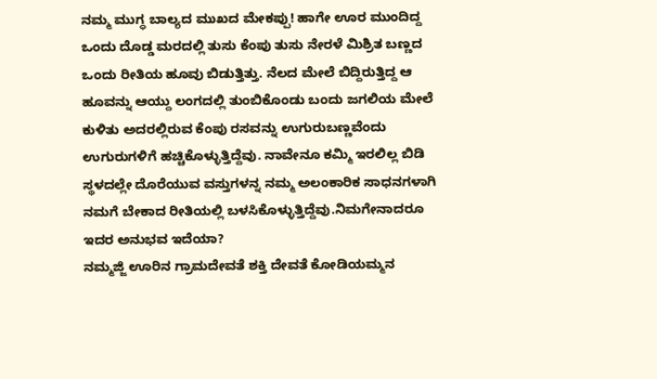ನಮ್ಮ ಮುಗ್ಧ ಬಾಲ್ಯದ ಮುಖದ ಮೇಕಪ್ಪು! ಹಾಗೇ ಊರ ಮುಂದಿದ್ದ ಒಂದು ದೊಡ್ಡ ಮರದಲ್ಲಿ ತುಸು ಕೆಂಪು ತುಸು ನೇರಳೆ ಮಿಶ್ರಿತ ಬಣ್ಣದ ಒಂದು ರೀತಿಯ ಹೂವು ಬಿಡುತ್ತಿತ್ತು. ನೆಲದ ಮೇಲೆ ಬಿದ್ದಿರುತ್ತಿದ್ದ ಆ ಹೂವನ್ನು ಆಯ್ದು ಲಂಗದಲ್ಲಿ ತುಂಬಿಕೊಂಡು ಬಂದು ಜಗಲಿಯ ಮೇಲೆ ಕುಳಿತು ಅದರಲ್ಲಿರುವ ಕೆಂಪು ರಸವನ್ನು ಉಗುರುಬಣ್ಣವೆಂದು ಉಗುರುಗಳಿಗೆ ಹಚ್ಚಿಕೊಳ್ಳುತ್ತಿದ್ದೆವು. ನಾವೇನೂ ಕಮ್ಮಿ ಇರಲಿಲ್ಲ ಬಿಡಿ ಸ್ಥಳದಲ್ಲೇ ದೊರೆಯುವ ವಸ್ತುಗಳನ್ನ ನಮ್ಮ ಅಲಂಕಾರಿಕ ಸಾಧನಗಳಾಗಿ ನಮಗೆ ಬೇಕಾದ ರೀತಿಯಲ್ಲಿ ಬಳಸಿಕೊಳ್ಳುತ್ತಿದ್ದೆವು.ನಿಮಗೇನಾದರೂ ಇದರ ಅನುಭವ ಇದೆಯಾ?
ನಮ್ಮಜ್ಜಿ ಊರಿನ ಗ್ರಾಮದೇವತೆ ಶಕ್ತಿ ದೇವತೆ ಕೋಡಿಯಮ್ಮನ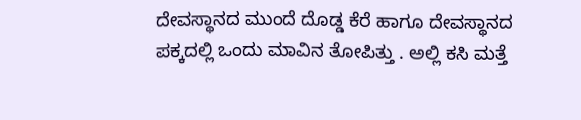ದೇವಸ್ಥಾನದ ಮುಂದೆ ದೊಡ್ಡ ಕೆರೆ ಹಾಗೂ ದೇವಸ್ಥಾನದ ಪಕ್ಕದಲ್ಲಿ ಒಂದು ಮಾವಿನ ತೋಪಿತ್ತು . ಅಲ್ಲಿ ಕಸಿ ಮತ್ತೆ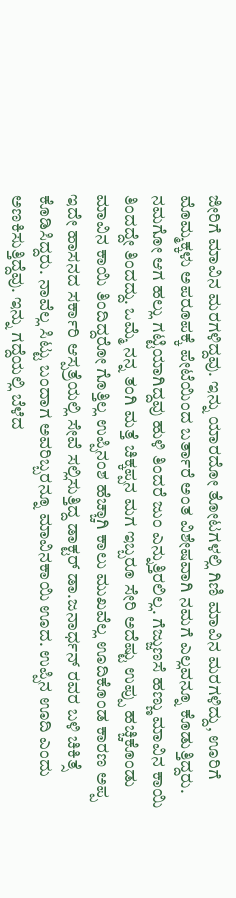ಜೀರಿಗೆ ಮಾವಿನ ಮರಗಳಿದ್ದವು. ಇನ್ನು ಯಾರದೋ ತೋಟಗಳಲ್ಲಿ ಗಿಣಿ ಮಾವಿನ ಮರಗಳಿದ್ದು, ಊರಿಗೆ ಮೊಮ್ಮಕ್ಕಳು ಅಪರೂಪಕ್ಕೆ ಪೇಟೆಯಿಂದ ಬರ್ತಾರೆ ಅಂತ ವಿಶೇಷವಾಗಿ ನಮಗೆ ಎಲ್ಲವನ್ನೂ ಕೊಡುತ್ತಿದ್ದರು. ನಮಗೋ ಆಗ ಹಲ್ಲು ಗಟ್ಟಿಯಾಗಿದ್ದವು ಹುಳಿ ತಿಂದರೆ ಜುಂ ಎನ್ನುತ್ತಿರಲಿಲ್ಲ. ಗೆಜ್ಜುಣಸೆ ಹಣ್ಣು ಮಾವಿನ ಕಾಯಿ ತಿಂದದ್ದೇ ತಿಂದದ್ದು. ಒಮ್ಮೆ ನನ್ನ ತಂಗಿ ಮತ್ತೆ ಚಿಕ್ಕಪ್ಪನ ಮಗ ಇಬ್ಬರೂ ಸೇರಿ ಅದೆಷ್ಟು ಉಪ್ಪು ಹಚ್ಚಿಕೊಂಡು ಮಾವಿನ ಕಾಯಿ ತಿಂದಿದ್ದರೋ ಗೊತ್ತಿಲ್ಲ ಉಪ್ಪಿನಂಶ ಹೆಚ್ಚಾಗಿ ಕಾಲು ಮುಖವೆಲ್ಲ ಊದಿಕೊಂಡ ಕಾರಣ ಅಪ್ಪ ಇದೇ ಹಾಸನದ ಸರ್ಕಾರಿ ಆಸ್ಪತ್ರೆಯಲ್ಲಿ ಸೇವೆ ಸಲ್ಲಿಸುತ್ತಿದ್ದ ಡಾಕ್ಟರ್ ಡಾ.ಜನಾರ್ಧನ್ ರವರ ಬಳಿ ಚಿಕಿತ್ಸೆ ಕೊಡಿಸಿದ್ದರು. ನಾವೆಲ್ಲ ಸಿಟ್ಟು ಬಂದಾಗ ಅವರಿಬ್ಬರನ್ನೂ ಮಾವಿನಕಾಯಿ ಊದ. ಉಪ್ಪಿನ ಊದಿ ಎಂದು ಅಣಕಿಸುತ್ತಿದ್ದೆವು. ಇನ್ನು ಗದ್ದೆಯಲ್ಲಿ ಬೆಳೆದ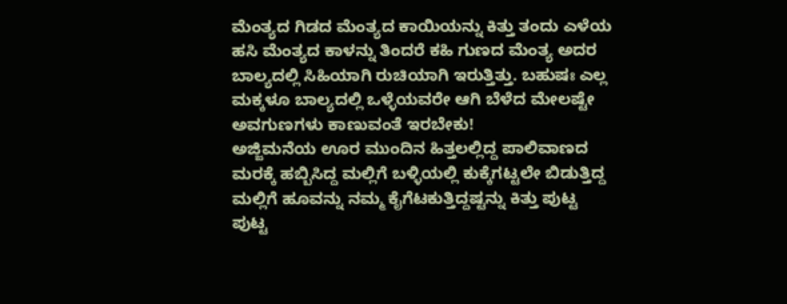ಮೆಂತ್ಯದ ಗಿಡದ ಮೆಂತ್ಯದ ಕಾಯಿಯನ್ನು ಕಿತ್ತು ತಂದು ಎಳೆಯ ಹಸಿ ಮೆಂತ್ಯದ ಕಾಳನ್ನು ತಿಂದರೆ ಕಹಿ ಗುಣದ ಮೆಂತ್ಯ ಅದರ ಬಾಲ್ಯದಲ್ಲಿ ಸಿಹಿಯಾಗಿ ರುಚಿಯಾಗಿ ಇರುತ್ತಿತ್ತು. ಬಹುಷಃ ಎಲ್ಲ ಮಕ್ಕಳೂ ಬಾಲ್ಯದಲ್ಲಿ ಒಳ್ಳೆಯವರೇ ಆಗಿ ಬೆಳೆದ ಮೇಲಷ್ಟೇ ಅವಗುಣಗಳು ಕಾಣುವಂತೆ ಇರಬೇಕು!
ಅಜ್ಜಿಮನೆಯ ಊರ ಮುಂದಿನ ಹಿತ್ತಲಲ್ಲಿದ್ದ ಪಾಲಿವಾಣದ ಮರಕ್ಕೆ ಹಬ್ಬಿಸಿದ್ದ ಮಲ್ಲಿಗೆ ಬಳ್ಳಿಯಲ್ಲಿ ಕುಕ್ಕೆಗಟ್ಟಲೇ ಬಿಡುತ್ತಿದ್ದ ಮಲ್ಲಿಗೆ ಹೂವನ್ನು ನಮ್ಮ ಕೈಗೆಟಕುತ್ತಿದ್ದಷ್ಟನ್ನು ಕಿತ್ತು ಪುಟ್ಟ ಪುಟ್ಟ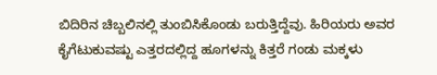ಬಿದಿರಿನ ಚಿಬ್ಬಲಿನಲ್ಲಿ ತುಂಬಿಸಿಕೊಂಡು ಬರುತ್ತಿದ್ದೆವು. ಹಿರಿಯರು ಅವರ ಕೈಗೆಟುಕುವಷ್ಟು ಎತ್ತರದಲ್ಲಿದ್ದ ಹೂಗಳನ್ನು ಕಿತ್ತರೆ ಗಂಡು ಮಕ್ಕಳು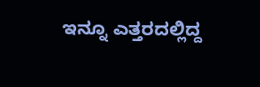ಇನ್ನೂ ಎತ್ತರದಲ್ಲಿದ್ದ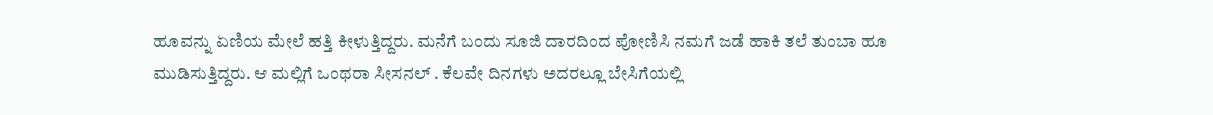ಹೂವನ್ನು ಏಣಿಯ ಮೇಲೆ ಹತ್ತಿ ಕೀಳುತ್ತಿದ್ದರು. ಮನೆಗೆ ಬಂದು ಸೂಜಿ ದಾರದಿಂದ ಪೋಣಿಸಿ ನಮಗೆ ಜಡೆ ಹಾಕಿ ತಲೆ ತುಂಬಾ ಹೂ ಮುಡಿಸುತ್ತಿದ್ದರು. ಆ ಮಲ್ಲಿಗೆ ಒಂಥರಾ ಸೀಸನಲ್ . ಕೆಲವೇ ದಿನಗಳು ಅದರಲ್ಲೂ ಬೇಸಿಗೆಯಲ್ಲಿ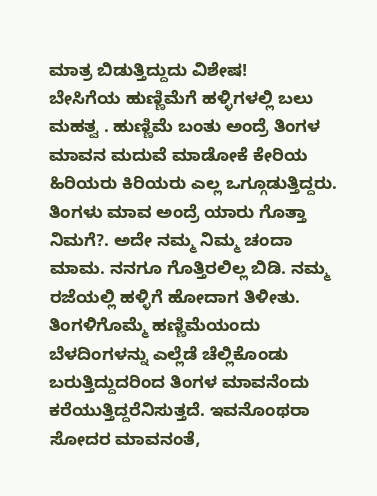ಮಾತ್ರ ಬಿಡುತ್ತಿದ್ದುದು ವಿಶೇಷ!
ಬೇಸಿಗೆಯ ಹುಣ್ಣಿಮೆಗೆ ಹಳ್ಳಿಗಳಲ್ಲಿ ಬಲು ಮಹತ್ವ . ಹುಣ್ಣಿಮೆ ಬಂತು ಅಂದ್ರೆ ತಿಂಗಳ ಮಾವನ ಮದುವೆ ಮಾಡೋಕೆ ಕೇರಿಯ ಹಿರಿಯರು ಕಿರಿಯರು ಎಲ್ಲ ಒಗ್ಗೂಡುತ್ತಿದ್ದರು. ತಿಂಗಳು ಮಾವ ಅಂದ್ರೆ ಯಾರು ಗೊತ್ತಾ ನಿಮಗೆ?. ಅದೇ ನಮ್ಮ ನಿಮ್ಮ ಚಂದಾ ಮಾಮ. ನನಗೂ ಗೊತ್ತಿರಲಿಲ್ಲ ಬಿಡಿ. ನಮ್ಮ ರಜೆಯಲ್ಲಿ ಹಳ್ಳಿಗೆ ಹೋದಾಗ ತಿಳೀತು. ತಿಂಗಳಿಗೊಮ್ಮೆ ಹಣ್ಣಿಮೆಯಂದು ಬೆಳದಿಂಗಳನ್ನು ಎಲ್ಲೆಡೆ ಚೆಲ್ಲಿಕೊಂಡು ಬರುತ್ತಿದ್ದುದರಿಂದ ತಿಂಗಳ ಮಾವನೆಂದು ಕರೆಯುತ್ತಿದ್ದರೆನಿಸುತ್ತದೆ. ಇವನೊಂಥರಾ ಸೋದರ ಮಾವನಂತೆ,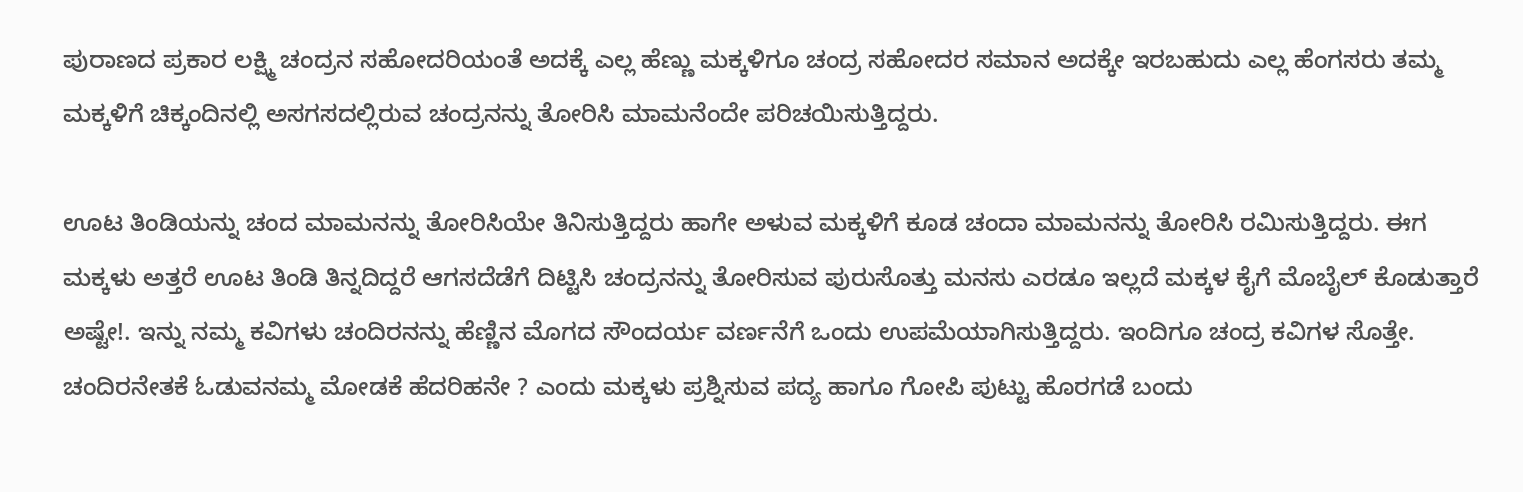ಪುರಾಣದ ಪ್ರಕಾರ ಲಕ್ಷ್ಮಿ ಚಂದ್ರನ ಸಹೋದರಿಯಂತೆ ಅದಕ್ಕೆ ಎಲ್ಲ ಹೆಣ್ಣು ಮಕ್ಕಳಿಗೂ ಚಂದ್ರ ಸಹೋದರ ಸಮಾನ ಅದಕ್ಕೇ ಇರಬಹುದು ಎಲ್ಲ ಹೆಂಗಸರು ತಮ್ಮ ಮಕ್ಕಳಿಗೆ ಚಿಕ್ಕಂದಿನಲ್ಲಿ ಅಸಗಸದಲ್ಲಿರುವ ಚಂದ್ರನನ್ನು ತೋರಿಸಿ ಮಾಮನೆಂದೇ ಪರಿಚಯಿಸುತ್ತಿದ್ದರು.

ಊಟ ತಿಂಡಿಯನ್ನು ಚಂದ ಮಾಮನನ್ನು ತೋರಿಸಿಯೇ ತಿನಿಸುತ್ತಿದ್ದರು ಹಾಗೇ ಅಳುವ ಮಕ್ಕಳಿಗೆ ಕೂಡ ಚಂದಾ ಮಾಮನನ್ನು ತೋರಿಸಿ ರಮಿಸುತ್ತಿದ್ದರು. ಈಗ ಮಕ್ಕಳು ಅತ್ತರೆ ಊಟ ತಿಂಡಿ ತಿನ್ನದಿದ್ದರೆ ಆಗಸದೆಡೆಗೆ ದಿಟ್ಟಿಸಿ ಚಂದ್ರನನ್ನು ತೋರಿಸುವ ಪುರುಸೊತ್ತು ಮನಸು ಎರಡೂ ಇಲ್ಲದೆ ಮಕ್ಕಳ ಕೈಗೆ ಮೊಬೈಲ್ ಕೊಡುತ್ತಾರೆ ಅಷ್ಟೇ!. ಇನ್ನು ನಮ್ಮ ಕವಿಗಳು ಚಂದಿರನನ್ನು ಹೆಣ್ಣಿನ ಮೊಗದ ಸೌಂದರ್ಯ ವರ್ಣನೆಗೆ ಒಂದು ಉಪಮೆಯಾಗಿಸುತ್ತಿದ್ದರು. ಇಂದಿಗೂ ಚಂದ್ರ ಕವಿಗಳ ಸೊತ್ತೇ. ಚಂದಿರನೇತಕೆ ಓಡುವನಮ್ಮ ಮೋಡಕೆ ಹೆದರಿಹನೇ ? ಎಂದು ಮಕ್ಕಳು ಪ್ರಶ್ನಿಸುವ ಪದ್ಯ ಹಾಗೂ ಗೋಪಿ ಪುಟ್ಟು ಹೊರಗಡೆ ಬಂದು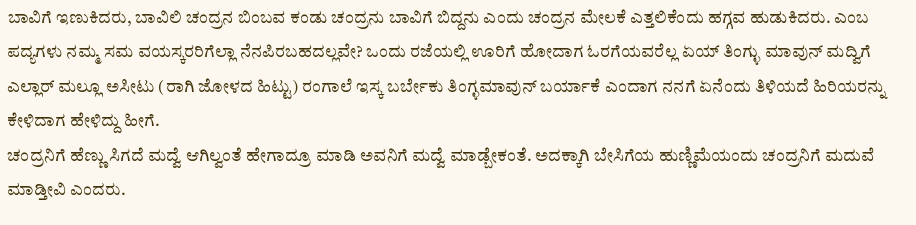ಬಾವಿಗೆ ಇಣುಕಿದರು, ಬಾವಿಲಿ ಚಂದ್ರನ ಬಿಂಬವ ಕಂಡು ಚಂದ್ರನು ಬಾವಿಗೆ ಬಿದ್ದನು ಎಂದು ಚಂದ್ರನ ಮೇಲಕೆ ಎತ್ತಲಿಕೆಂದು ಹಗ್ಗವ ಹುಡುಕಿದರು. ಎಂಬ ಪದ್ಯಗಳು ನಮ್ಮ ಸಮ ವಯಸ್ಕರರಿಗೆಲ್ಲಾ ನೆನಪಿರಬಹದಲ್ಲವೇ? ಒಂದು ರಜೆಯಲ್ಲಿ ಊರಿಗೆ ಹೋದಾಗ ಓರಗೆಯವರೆಲ್ಲ ಏಯ್ ತಿಂಗ್ಳು ಮಾವುನ್ ಮದ್ವಿಗೆ ಎಲ್ಲಾರ್ ಮಲ್ಲೂ ಅಸೀಟು (ರಾಗಿ ಜೋಳದ ಹಿಟ್ಟು) ರಂಗಾಲೆ ಇಸ್ಕ ಬರ್ಬೇಕು ತಿಂಗ್ಳಮಾವುನ್ ಬರ್ಯಾಕೆ ಎಂದಾಗ ನನಗೆ ಏನೆಂದು ತಿಳಿಯದೆ ಹಿರಿಯರನ್ನು ಕೇಳಿದಾಗ ಹೇಳಿದ್ದು ಹೀಗೆ.
ಚಂದ್ರನಿಗೆ ಹೆಣ್ಣು ಸಿಗದೆ ಮದ್ವೆ ಆಗಿಲ್ವಂತೆ ಹೇಗಾದ್ರೂ ಮಾಡಿ ಅವನಿಗೆ ಮದ್ವೆ ಮಾಡ್ಬೇಕಂತೆ. ಅದಕ್ಕಾಗಿ ಬೇಸಿಗೆಯ ಹುಣ್ಣಿಮೆಯಂದು ಚಂದ್ರನಿಗೆ ಮದುವೆ ಮಾಡ್ತೀವಿ ಎಂದರು.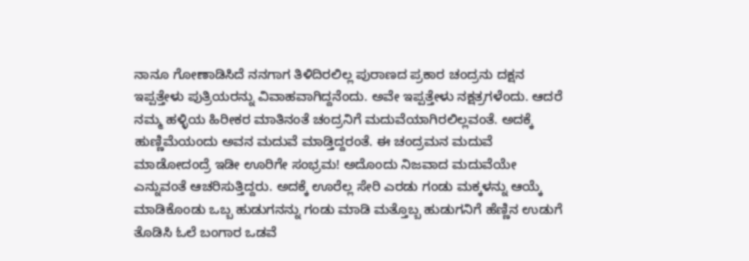ನಾನೂ ಗೋಣಾಡಿಸಿದೆ ನನಗಾಗ ತಿಳಿದಿರಲಿಲ್ಲ ಪುರಾಣದ ಪ್ರಕಾರ ಚಂದ್ರನು ದಕ್ಷನ ಇಪ್ಪತ್ತೇಳು ಪುತ್ರಿಯರನ್ನು ವಿವಾಹವಾಗಿದ್ದನೆಂದು. ಅವೇ ಇಪ್ಪತ್ತೇಳು ನಕ್ಷತ್ರಗಳೆಂದು. ಆದರೆ ನಮ್ಮ ಹಳ್ಳಿಯ ಹಿರೀಕರ ಮಾತಿನಂತೆ ಚಂದ್ರನಿಗೆ ಮದುವೆಯಾಗಿರಲಿಲ್ಲವಂತೆ. ಅದಕ್ಕೆ ಹುಣ್ಣಿಮೆಯಂದು ಅವನ ಮದುವೆ ಮಾಡ್ತಿದ್ದರಂತೆ. ಈ ಚಂದ್ರಮನ ಮದುವೆ ಮಾಡೋದಂದ್ರೆ ಇಡೀ ಊರಿಗೇ ಸಂಭ್ರಮ! ಅದೊಂದು ನಿಜವಾದ ಮದುವೆಯೇ ಎನ್ನುವಂತೆ ಆಚರಿಸುತ್ತಿದ್ದರು. ಅದಕ್ಕೆ ಊರೆಲ್ಲ ಸೇರಿ ಎರಡು ಗಂಡು ಮಕ್ಕಳನ್ನು ಆಯ್ಕೆ ಮಾಡಿಕೊಂಡು ಒಬ್ಬ ಹುಡುಗನನ್ನು ಗಂಡು ಮಾಡಿ ಮತ್ತೊಬ್ಬ ಹುಡುಗನಿಗೆ ಹೆಣ್ಣಿನ ಉಡುಗೆ ತೊಡಿಸಿ ಓಲೆ ಬಂಗಾರ ಒಡವೆ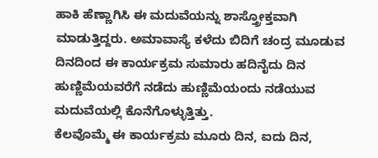ಹಾಕಿ ಹೆಣ್ಣಾಗಿಸಿ ಈ ಮದುವೆಯನ್ನು ಶಾಸ್ತ್ರೋಕ್ತವಾಗಿ ಮಾಡುತ್ತಿದ್ದರು. ಅಮಾವಾಸ್ಯೆ ಕಳೆದು ಬಿದಿಗೆ ಚಂದ್ರ ಮೂಡುವ ದಿನದಿಂದ ಈ ಕಾರ್ಯಕ್ರಮ ಸುಮಾರು ಹದಿನೈದು ದಿನ ಹುಣ್ಣಿಮೆಯವರೆಗೆ ನಡೆದು ಹುಣ್ಣಿಮೆಯಂದು ನಡೆಯುವ ಮದುವೆಯಲ್ಲಿ ಕೊನೆಗೊಳ್ಳುತ್ತಿತ್ತು.
ಕೆಲವೊಮ್ಮೆ ಈ ಕಾರ್ಯಕ್ರಮ ಮೂರು ದಿನ, ಐದು ದಿನ,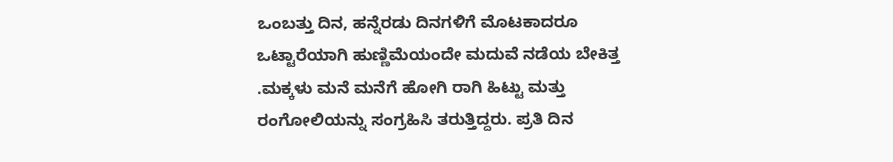ಒಂಬತ್ತು ದಿನ, ಹನ್ನೆರಡು ದಿನಗಳಿಗೆ ಮೊಟಕಾದರೂ ಒಟ್ಟಾರೆಯಾಗಿ ಹುಣ್ಣಿಮೆಯಂದೇ ಮದುವೆ ನಡೆಯ ಬೇಕಿತ್ತ .ಮಕ್ಕಳು ಮನೆ ಮನೆಗೆ ಹೋಗಿ ರಾಗಿ ಹಿಟ್ಟು ಮತ್ತು ರಂಗೋಲಿಯನ್ನು ಸಂಗ್ರಹಿಸಿ ತರುತ್ತಿದ್ದರು. ಪ್ರತಿ ದಿನ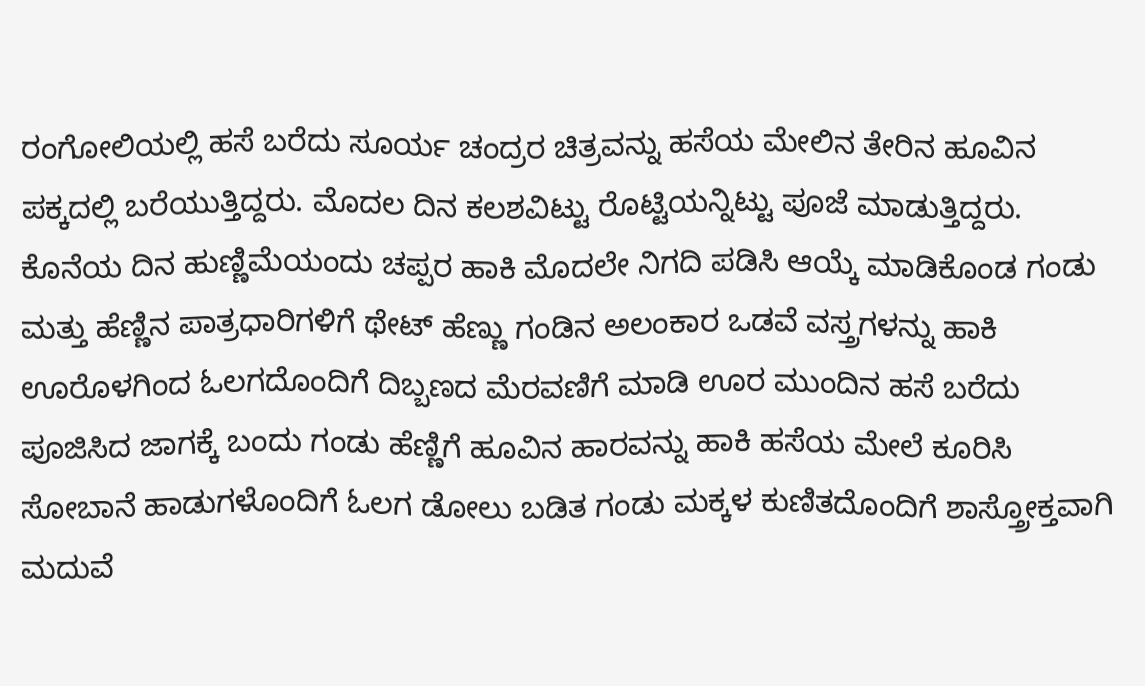ರಂಗೋಲಿಯಲ್ಲಿ ಹಸೆ ಬರೆದು ಸೂರ್ಯ ಚಂದ್ರರ ಚಿತ್ರವನ್ನು ಹಸೆಯ ಮೇಲಿನ ತೇರಿನ ಹೂವಿನ ಪಕ್ಕದಲ್ಲಿ ಬರೆಯುತ್ತಿದ್ದರು. ಮೊದಲ ದಿನ ಕಲಶವಿಟ್ಟು ರೊಟ್ಟಿಯನ್ನಿಟ್ಟು ಪೂಜೆ ಮಾಡುತ್ತಿದ್ದರು.
ಕೊನೆಯ ದಿನ ಹುಣ್ಣಿಮೆಯಂದು ಚಪ್ಪರ ಹಾಕಿ ಮೊದಲೇ ನಿಗದಿ ಪಡಿಸಿ ಆಯ್ಕೆ ಮಾಡಿಕೊಂಡ ಗಂಡು ಮತ್ತು ಹೆಣ್ಣಿನ ಪಾತ್ರಧಾರಿಗಳಿಗೆ ಥೇಟ್ ಹೆಣ್ಣು ಗಂಡಿನ ಅಲಂಕಾರ ಒಡವೆ ವಸ್ತ್ರಗಳನ್ನು ಹಾಕಿ ಊರೊಳಗಿಂದ ಓಲಗದೊಂದಿಗೆ ದಿಬ್ಬಣದ ಮೆರವಣಿಗೆ ಮಾಡಿ ಊರ ಮುಂದಿನ ಹಸೆ ಬರೆದು ಪೂಜಿಸಿದ ಜಾಗಕ್ಕೆ ಬಂದು ಗಂಡು ಹೆಣ್ಣಿಗೆ ಹೂವಿನ ಹಾರವನ್ನು ಹಾಕಿ ಹಸೆಯ ಮೇಲೆ ಕೂರಿಸಿ ಸೋಬಾನೆ ಹಾಡುಗಳೊಂದಿಗೆ ಓಲಗ ಡೋಲು ಬಡಿತ ಗಂಡು ಮಕ್ಕಳ ಕುಣಿತದೊಂದಿಗೆ ಶಾಸ್ತ್ರೋಕ್ತವಾಗಿ ಮದುವೆ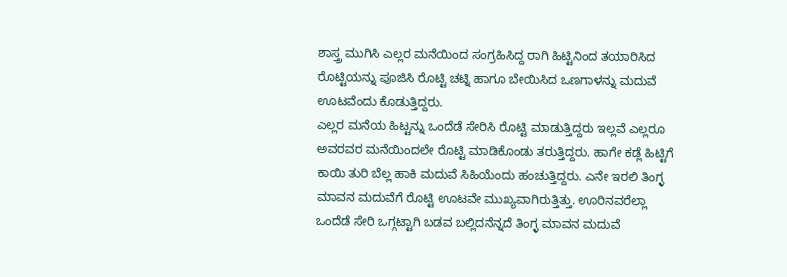ಶಾಸ್ತ್ರ ಮುಗಿಸಿ ಎಲ್ಲರ ಮನೆಯಿಂದ ಸಂಗ್ರಹಿಸಿದ್ದ ರಾಗಿ ಹಿಟ್ಟಿನಿಂದ ತಯಾರಿಸಿದ ರೊಟ್ಟಿಯನ್ನು ಪೂಜಿಸಿ ರೊಟ್ಟಿ ಚಟ್ನಿ ಹಾಗೂ ಬೇಯಿಸಿದ ಒಣಗಾಳನ್ನು ಮದುವೆ ಊಟವೆಂದು ಕೊಡುತ್ತಿದ್ದರು.
ಎಲ್ಲರ ಮನೆಯ ಹಿಟ್ಟನ್ನು ಒಂದೆಡೆ ಸೇರಿಸಿ ರೊಟ್ಟಿ ಮಾಡುತ್ತಿದ್ದರು ಇಲ್ಲವೆ ಎಲ್ಲರೂ ಅವರವರ ಮನೆಯಿಂದಲೇ ರೊಟ್ಟಿ ಮಾಡಿಕೊಂಡು ತರುತ್ತಿದ್ದರು. ಹಾಗೇ ಕಡ್ಲೆ ಹಿಟ್ಟಿಗೆ ಕಾಯಿ ತುರಿ ಬೆಲ್ಲ ಹಾಕಿ ಮದುವೆ ಸಿಹಿಯೆಂದು ಹಂಚುತ್ತಿದ್ದರು. ಎನೇ ಇರಲಿ ತಿಂಗ್ಳ ಮಾವನ ಮದುವೆಗೆ ರೊಟ್ಟಿ ಊಟವೇ ಮುಖ್ಯವಾಗಿರುತ್ತಿತ್ತು. ಊರಿನವರೆಲ್ಲಾ ಒಂದೆಡೆ ಸೇರಿ ಒಗ್ಗಟ್ಟಾಗಿ ಬಡವ ಬಲ್ಲಿದನೆನ್ನದೆ ತಿಂಗ್ಳ ಮಾವನ ಮದುವೆ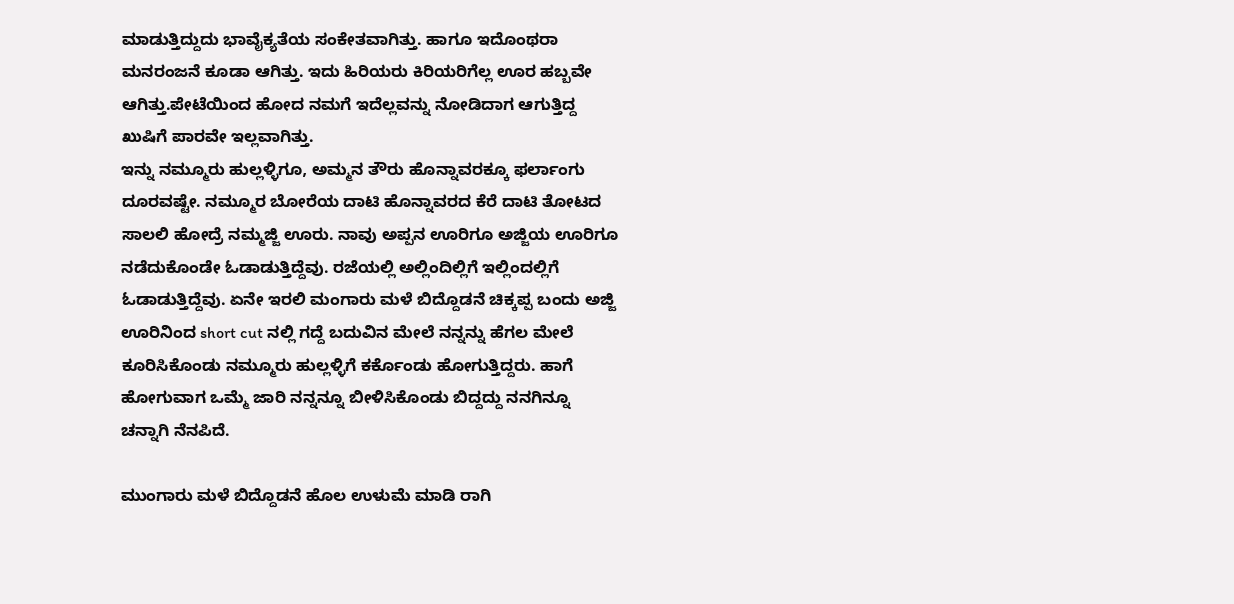ಮಾಡುತ್ತಿದ್ದುದು ಭಾವೈಕ್ಯತೆಯ ಸಂಕೇತವಾಗಿತ್ತು. ಹಾಗೂ ಇದೊಂಥರಾ ಮನರಂಜನೆ ಕೂಡಾ ಆಗಿತ್ತು. ಇದು ಹಿರಿಯರು ಕಿರಿಯರಿಗೆಲ್ಲ ಊರ ಹಬ್ಬವೇ ಆಗಿತ್ತು.ಪೇಟೆಯಿಂದ ಹೋದ ನಮಗೆ ಇದೆಲ್ಲವನ್ನು ನೋಡಿದಾಗ ಆಗುತ್ತಿದ್ದ ಖುಷಿಗೆ ಪಾರವೇ ಇಲ್ಲವಾಗಿತ್ತು.
ಇನ್ನು ನಮ್ಮೂರು ಹುಲ್ಲಳ್ಳಿಗೂ, ಅಮ್ಮನ ತೌರು ಹೊನ್ನಾವರಕ್ಕೂ ಫರ್ಲಾಂಗು ದೂರವಷ್ಟೇ. ನಮ್ಮೂರ ಬೋರೆಯ ದಾಟಿ ಹೊನ್ನಾವರದ ಕೆರೆ ದಾಟಿ ತೋಟದ ಸಾಲಲಿ ಹೋದ್ರೆ ನಮ್ಮಜ್ಜಿ ಊರು. ನಾವು ಅಪ್ಪನ ಊರಿಗೂ ಅಜ್ಜಿಯ ಊರಿಗೂ ನಡೆದುಕೊಂಡೇ ಓಡಾಡುತ್ತಿದ್ದೆವು. ರಜೆಯಲ್ಲಿ ಅಲ್ಲಿಂದಿಲ್ಲಿಗೆ ಇಲ್ಲಿಂದಲ್ಲಿಗೆ ಓಡಾಡುತ್ತಿದ್ದೆವು. ಏನೇ ಇರಲಿ ಮಂಗಾರು ಮಳೆ ಬಿದ್ದೊಡನೆ ಚಿಕ್ಕಪ್ಪ ಬಂದು ಅಜ್ಜಿ ಊರಿನಿಂದ short cut ನಲ್ಲಿ ಗದ್ದೆ ಬದುವಿನ ಮೇಲೆ ನನ್ನನ್ನು ಹೆಗಲ ಮೇಲೆ ಕೂರಿಸಿಕೊಂಡು ನಮ್ಮೂರು ಹುಲ್ಲಳ್ಳಿಗೆ ಕರ್ಕೊಂಡು ಹೋಗುತ್ತಿದ್ದರು. ಹಾಗೆ ಹೋಗುವಾಗ ಒಮ್ಮೆ ಜಾರಿ ನನ್ನನ್ನೂ ಬೀಳಿಸಿಕೊಂಡು ಬಿದ್ದದ್ದು ನನಗಿನ್ನೂ ಚನ್ನಾಗಿ ನೆನಪಿದೆ.

ಮುಂಗಾರು ಮಳೆ ಬಿದ್ದೊಡನೆ ಹೊಲ ಉಳುಮೆ ಮಾಡಿ ರಾಗಿ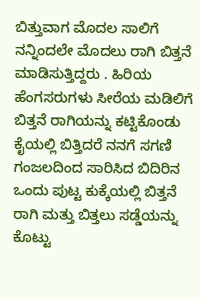ಬಿತ್ತುವಾಗ ಮೊದಲ ಸಾಲಿಗೆ ನನ್ನಿಂದಲೇ ಮೊದಲು ರಾಗಿ ಬಿತ್ತನೆ ಮಾಡಿಸುತ್ತಿದ್ದರು . ಹಿರಿಯ ಹೆಂಗಸರುಗಳು ಸೀರೆಯ ಮಡಿಲಿಗೆ ಬಿತ್ತನೆ ರಾಗಿಯನ್ನು ಕಟ್ಟಿಕೊಂಡು ಕೈಯಲ್ಲಿ ಬಿತ್ತಿದರೆ ನನಗೆ ಸಗಣಿ ಗಂಜಲದಿಂದ ಸಾರಿಸಿದ ಬಿದಿರಿನ ಒಂದು ಪುಟ್ಟ ಕುಕ್ಕೆಯಲ್ಲಿ ಬಿತ್ತನೆ ರಾಗಿ ಮತ್ತು ಬಿತ್ತಲು ಸಡ್ಡೆಯನ್ನು ಕೊಟ್ಟು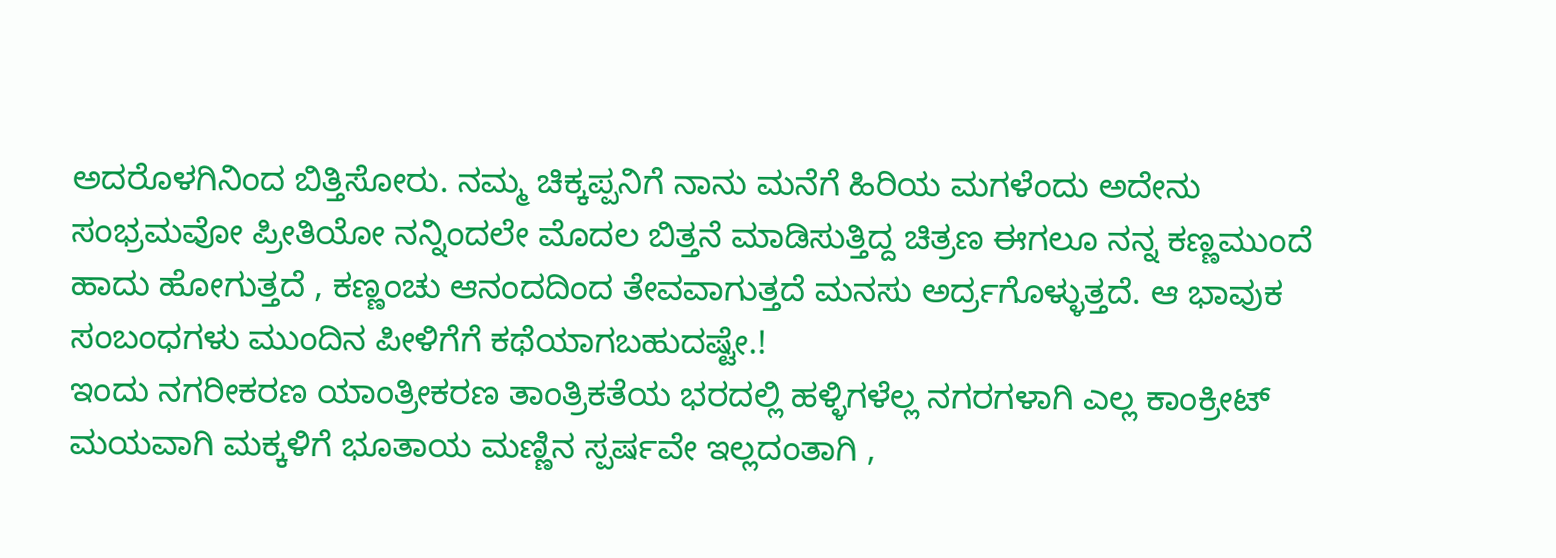ಅದರೊಳಗಿನಿಂದ ಬಿತ್ತಿಸೋರು. ನಮ್ಮ ಚಿಕ್ಕಪ್ಪನಿಗೆ ನಾನು ಮನೆಗೆ ಹಿರಿಯ ಮಗಳೆಂದು ಅದೇನು ಸಂಭ್ರಮವೋ ಪ್ರೀತಿಯೋ ನನ್ನಿಂದಲೇ ಮೊದಲ ಬಿತ್ತನೆ ಮಾಡಿಸುತ್ತಿದ್ದ ಚಿತ್ರಣ ಈಗಲೂ ನನ್ನ ಕಣ್ಣಮುಂದೆ ಹಾದು ಹೋಗುತ್ತದೆ , ಕಣ್ಣಂಚು ಆನಂದದಿಂದ ತೇವವಾಗುತ್ತದೆ ಮನಸು ಅರ್ದ್ರಗೊಳ್ಳುತ್ತದೆ. ಆ ಭಾವುಕ ಸಂಬಂಧಗಳು ಮುಂದಿನ ಪೀಳಿಗೆಗೆ ಕಥೆಯಾಗಬಹುದಷ್ಟೇ.!
ಇಂದು ನಗರೀಕರಣ ಯಾಂತ್ರೀಕರಣ ತಾಂತ್ರಿಕತೆಯ ಭರದಲ್ಲಿ ಹಳ್ಳಿಗಳೆಲ್ಲ ನಗರಗಳಾಗಿ ಎಲ್ಲ ಕಾಂಕ್ರೀಟ್ ಮಯವಾಗಿ ಮಕ್ಕಳಿಗೆ ಭೂತಾಯ ಮಣ್ಣಿನ ಸ್ಪರ್ಷವೇ ಇಲ್ಲದಂತಾಗಿ ,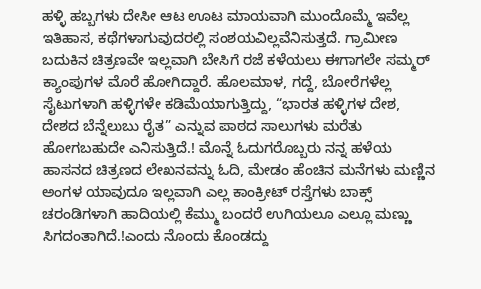ಹಳ್ಳಿ ಹಬ್ಬಗಳು ದೇಸೀ ಆಟ ಊಟ ಮಾಯವಾಗಿ ಮುಂದೊಮ್ಮೆ ಇವೆಲ್ಲ ಇತಿಹಾಸ, ಕಥೆಗಳಾಗುವುದರಲ್ಲಿ ಸಂಶಯವಿಲ್ಲವೆನಿಸುತ್ತದೆ. ಗ್ರಾಮೀಣ ಬದುಕಿನ ಚಿತ್ರಣವೇ ಇಲ್ಲವಾಗಿ ಬೇಸಿಗೆ ರಜೆ ಕಳೆಯಲು ಈಗಾಗಲೇ ಸಮ್ಮರ್ ಕ್ಯಾಂಪುಗಳ ಮೊರೆ ಹೋಗಿದ್ದಾರೆ. ಹೊಲಮಾಳ, ಗದ್ದೆ, ಬೋರೆಗಳೆಲ್ಲ ಸೈಟುಗಳಾಗಿ ಹಳ್ಳಿಗಳೇ ಕಡಿಮೆಯಾಗುತ್ತಿದ್ದು, “ಭಾರತ ಹಳ್ಳಿಗಳ ದೇಶ, ದೇಶದ ಬೆನ್ನೆಲುಬು ರೈತ” ಎನ್ನುವ ಪಾಠದ ಸಾಲುಗಳು ಮರೆತು ಹೋಗಬಹುದೇ ಎನಿಸುತ್ತಿದೆ.! ಮೊನ್ನೆ ಓದುಗರೊಬ್ಬರು ನನ್ನ ಹಳೆಯ ಹಾಸನದ ಚಿತ್ರಣದ ಲೇಖನವನ್ನು ಓದಿ, ಮೇಡಂ ಹೆಂಚಿನ ಮನೆಗಳು ಮಣ್ಣಿನ ಅಂಗಳ ಯಾವುದೂ ಇಲ್ಲವಾಗಿ ಎಲ್ಲ ಕಾಂಕ್ರೀಟ್ ರಸ್ತೆಗಳು ಬಾಕ್ಸ್ ಚರಂಡಿಗಳಾಗಿ ಹಾದಿಯಲ್ಲಿ ಕೆಮ್ಮು ಬಂದರೆ ಉಗಿಯಲೂ ಎಲ್ಲೂ ಮಣ್ಣು ಸಿಗದಂತಾಗಿದೆ.!ಎಂದು ನೊಂದು ಕೊಂಡದ್ದು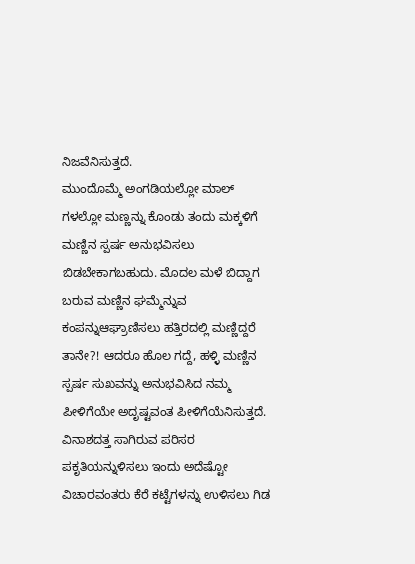ನಿಜವೆನಿಸುತ್ತದೆ.
ಮುಂದೊಮ್ಮೆ ಅಂಗಡಿಯಲ್ಲೋ ಮಾಲ್ ಗಳಲ್ಲೋ ಮಣ್ಣನ್ನು ಕೊಂಡು ತಂದು ಮಕ್ಕಳಿಗೆ ಮಣ್ಣಿನ ಸ್ಪರ್ಷ ಅನುಭವಿಸಲು ಬಿಡಬೇಕಾಗಬಹುದು. ಮೊದಲ ಮಳೆ ಬಿದ್ದಾಗ ಬರುವ ಮಣ್ಣಿನ ಘಮ್ಮೆನ್ನುವ ಕಂಪನ್ನುಆಘ್ರಾಣಿಸಲು ಹತ್ತಿರದಲ್ಲಿ ಮಣ್ಣಿದ್ದರೆ ತಾನೇ?! ಆದರೂ ಹೊಲ ಗದ್ದೆ, ಹಳ್ಳಿ ಮಣ್ಣಿನ ಸ್ಪರ್ಷ ಸುಖವನ್ನು ಅನುಭವಿಸಿದ ನಮ್ಮ ಪೀಳಿಗೆಯೇ ಅದೃಷ್ಟವಂತ ಪೀಳಿಗೆಯೆನಿಸುತ್ತದೆ. ವಿನಾಶದತ್ತ ಸಾಗಿರುವ ಪರಿಸರ ಪಕೃತಿಯನ್ನುಳಿಸಲು ಇಂದು ಅದೆಷ್ಟೋ ವಿಚಾರವಂತರು ಕೆರೆ ಕಟ್ಟೆಗಳನ್ನು ಉಳಿಸಲು ಗಿಡ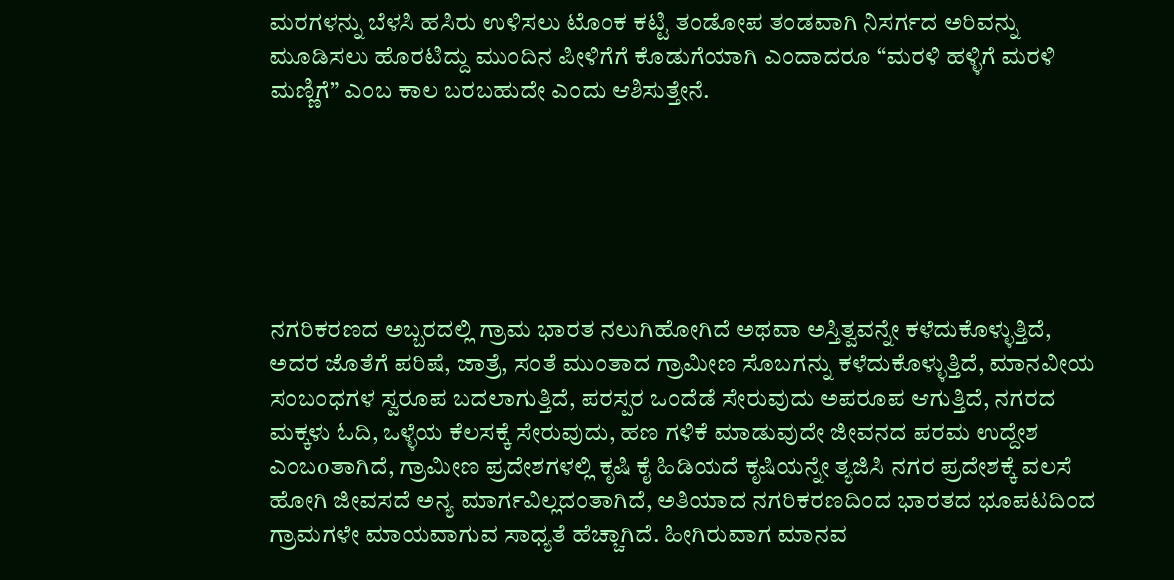ಮರಗಳನ್ನು ಬೆಳಸಿ ಹಸಿರು ಉಳಿಸಲು ಟೊಂಕ ಕಟ್ಟಿ ತಂಡೋಪ ತಂಡವಾಗಿ ನಿಸರ್ಗದ ಅರಿವನ್ನು ಮೂಡಿಸಲು ಹೊರಟಿದ್ದು ಮುಂದಿನ ಪೀಳಿಗೆಗೆ ಕೊಡುಗೆಯಾಗಿ ಎಂದಾದರೂ “ಮರಳಿ ಹಳ್ಳಿಗೆ ಮರಳಿ ಮಣ್ಣಿಗೆ” ಎಂಬ ಕಾಲ ಬರಬಹುದೇ ಎಂದು ಆಶಿಸುತ್ತೇನೆ.






ನಗರಿಕರಣದ ಅಬ್ಬರದಲ್ಲಿ ಗ್ರಾಮ ಭಾರತ ನಲುಗಿಹೋಗಿದೆ ಅಥವಾ ಅಸ್ತಿತ್ವವನ್ನೇ ಕಳೆದುಕೊಳ್ಳುತ್ತಿದೆ, ಅದರ ಜೊತೆಗೆ ಪರಿಷೆ, ಜಾತ್ರೆ, ಸಂತೆ ಮುಂತಾದ ಗ್ರಾಮೀಣ ಸೊಬಗನ್ನು ಕಳೆದುಕೊಳ್ಳುತ್ತಿದೆ, ಮಾನವೀಯ ಸಂಬಂಧಗಳ ಸ್ವರೂಪ ಬದಲಾಗುತ್ತಿದೆ, ಪರಸ್ಪರ ಒಂದೆಡೆ ಸೇರುವುದು ಅಪರೂಪ ಆಗುತ್ತಿದೆ, ನಗರದ ಮಕ್ಕಳು ಓದಿ, ಒಳ್ಳೆಯ ಕೆಲಸಕ್ಕೆ ಸೇರುವುದು, ಹಣ ಗಳಿಕೆ ಮಾಡುವುದೇ ಜೀವನದ ಪರಮ ಉದ್ದೇಶ ಎಂಬoತಾಗಿದೆ, ಗ್ರಾಮೀಣ ಪ್ರದೇಶಗಳಲ್ಲಿ ಕೃಷಿ ಕೈ ಹಿಡಿಯದೆ ಕೃಷಿಯನ್ನೇ ತ್ಯಜಿಸಿ ನಗರ ಪ್ರದೇಶಕ್ಕೆ ವಲಸೆ ಹೋಗಿ ಜೀವಸದೆ ಅನ್ಯ ಮಾರ್ಗವಿಲ್ಲದಂತಾಗಿದೆ, ಅತಿಯಾದ ನಗರಿಕರಣದಿಂದ ಭಾರತದ ಭೂಪಟದಿಂದ ಗ್ರಾಮಗಳೇ ಮಾಯವಾಗುವ ಸಾಧ್ಯತೆ ಹೆಚ್ಚಾಗಿದೆ. ಹೀಗಿರುವಾಗ ಮಾನವ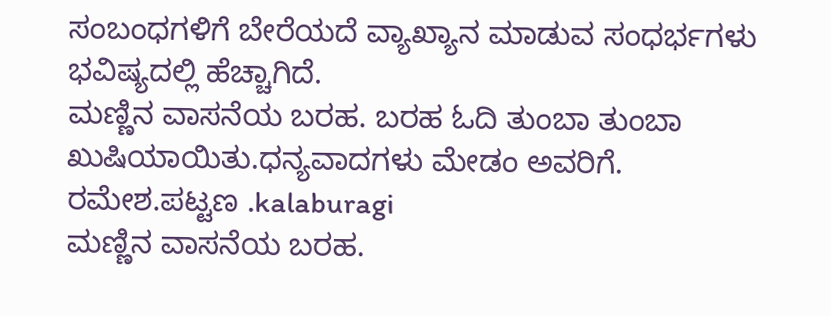ಸಂಬಂಧಗಳಿಗೆ ಬೇರೆಯದೆ ವ್ಯಾಖ್ಯಾನ ಮಾಡುವ ಸಂಧರ್ಭಗಳು ಭವಿಷ್ಯದಲ್ಲಿ ಹೆಚ್ಚಾಗಿದೆ.
ಮಣ್ಣಿನ ವಾಸನೆಯ ಬರಹ. ಬರಹ ಓದಿ ತುಂಬಾ ತುಂಬಾ ಖುಷಿಯಾಯಿತು.ಧನ್ಯವಾದಗಳು ಮೇಡಂ ಅವರಿಗೆ.
ರಮೇಶ.ಪಟ್ಟಣ .kalaburagi
ಮಣ್ಣಿನ ವಾಸನೆಯ ಬರಹ.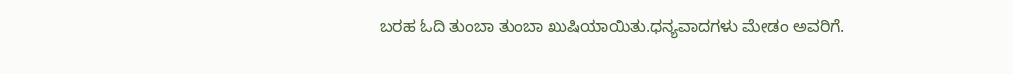ಬರಹ ಓದಿ ತುಂಬಾ ತುಂಬಾ ಖುಷಿಯಾಯಿತು.ಧನ್ಯವಾದಗಳು ಮೇಡಂ ಅವರಿಗೆ.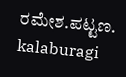ರಮೇಶ.ಪಟ್ಟಣ. kalaburagi